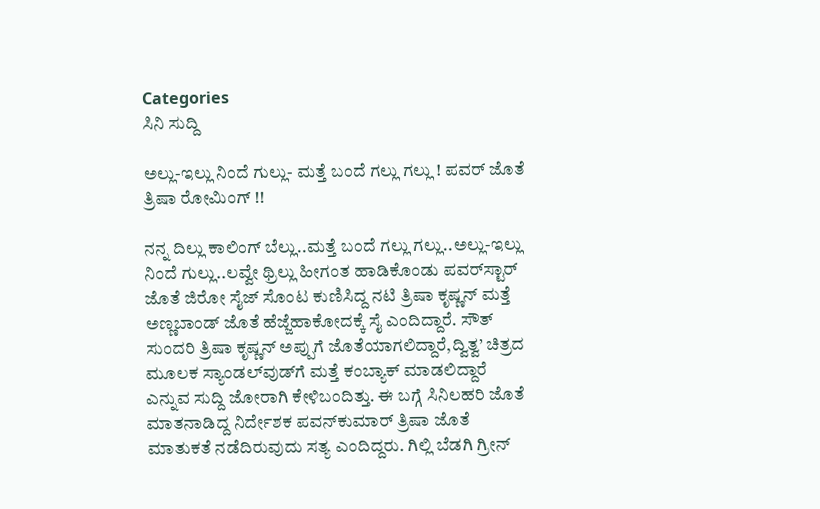Categories
ಸಿನಿ ಸುದ್ದಿ

ಅಲ್ಲು-ಇಲ್ಲು ನಿಂದೆ ಗುಲ್ಲು- ಮತ್ತೆ ಬಂದೆ ಗಲ್ಲು ಗಲ್ಲು ! ಪವರ್ ಜೊತೆ ತ್ರಿಷಾ ರೋಮಿಂಗ್ !!

ನನ್ನ ದಿಲ್ಲು ಕಾಲಿಂಗ್ ಬೆಲ್ಲು..ಮತ್ತೆ ಬಂದೆ ಗಲ್ಲು ಗಲ್ಲು..ಅಲ್ಲು-ಇಲ್ಲು ನಿಂದೆ ಗುಲ್ಲು..ಲವ್ವೇ ಥ್ರಿಲ್ಲು ಹೀಗಂತ ಹಾಡಿಕೊಂಡು ಪವರ್‌ಸ್ಟಾರ್ ಜೊತೆ ಜಿರೋ ಸೈಜ್ ಸೊಂಟ ಕುಣಿಸಿದ್ದ ನಟಿ ತ್ರಿಷಾ ಕೃಷ್ಣನ್ ಮತ್ತೆ ಅಣ್ಣಬಾಂಡ್ ಜೊತೆ ಹೆಜ್ಜೆಹಾಕೋದಕ್ಕೆ ಸೈ ಎಂದಿದ್ದಾರೆ. ಸೌತ್ ಸುಂದರಿ ತ್ರಿಷಾ ಕೃಷ್ಣನ್ ಅಪ್ಪುಗೆ ಜೊತೆಯಾಗಲಿದ್ದಾರೆ,ದ್ವಿತ್ವ’ ಚಿತ್ರದ ಮೂಲಕ ಸ್ಯಾಂಡಲ್‌ವುಡ್‌ಗೆ ಮತ್ತೆ ಕಂಬ್ಯಾಕ್ ಮಾಡಲಿದ್ದಾರೆ ಎನ್ನುವ ಸುದ್ದಿ ಜೋರಾಗಿ ಕೇಳಿಬಂದಿತ್ತು. ಈ ಬಗ್ಗೆ ಸಿನಿಲಹರಿ ಜೊತೆ ಮಾತನಾಡಿದ್ದ ನಿರ್ದೇಶಕ ಪವನ್‌ಕುಮಾರ್ ತ್ರಿಷಾ ಜೊತೆ ಮಾತುಕತೆ ನಡೆದಿರುವುದು ಸತ್ಯ ಎಂದಿದ್ದರು. ಗಿಲ್ಲಿ ಬೆಡಗಿ ಗ್ರೀನ್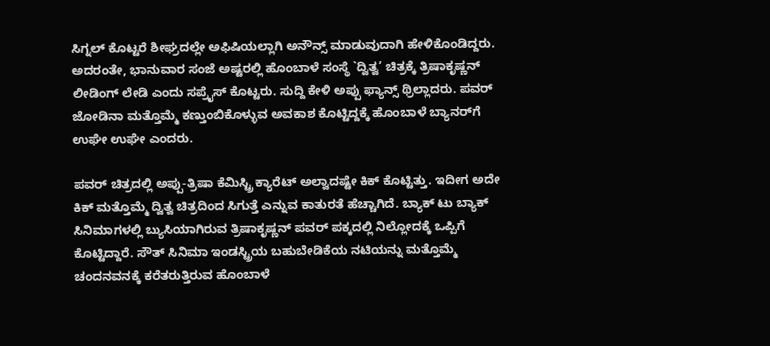ಸಿಗ್ನಲ್ ಕೊಟ್ಟರೆ ಶೀಘ್ರದಲ್ಲೇ ಅಫಿಷಿಯಲ್ಲಾಗಿ ಅನೌನ್ಸ್ ಮಾಡುವುದಾಗಿ ಹೇಳಿಕೊಂಡಿದ್ದರು. ಅದರಂತೇ, ಭಾನುವಾರ ಸಂಜೆ ಅಷ್ಟರಲ್ಲಿ ಹೊಂಬಾಳೆ ಸಂಸ್ಥೆ `ದ್ವಿತ್ವ’ ಚಿತ್ರಕ್ಕೆ ತ್ರಿಷಾಕೃಷ್ಣನ್ ಲೀಡಿಂಗ್ ಲೇಡಿ ಎಂದು ಸಪ್ರೈಸ್ ಕೊಟ್ಟರು. ಸುದ್ದಿ ಕೇಳಿ ಅಪ್ಪು ಫ್ಯಾನ್ಸ್ ಥ್ರಿಲ್ಲಾದರು. ಪವರ್ ಜೋಡಿನಾ ಮತ್ತೊಮ್ಮೆ ಕಣ್ತುಂಬಿಕೊಳ್ಳುವ ಅವಕಾಶ ಕೊಟ್ಟಿದ್ದಕ್ಕೆ ಹೊಂಬಾಳೆ ಬ್ಯಾನರ್‌ಗೆ ಉಘೇ ಉಘೇ ಎಂದರು.

ಪವರ್ ಚಿತ್ರದಲ್ಲಿ ಅಪ್ಪು-ತ್ರಿಷಾ ಕೆಮಿಸ್ಟ್ರಿ ಕ್ಯಾರೆಟ್ ಅಲ್ವಾದಷ್ಟೇ ಕಿಕ್ ಕೊಟ್ಟಿತ್ತು. ಇದೀಗ ಅದೇ ಕಿಕ್ ಮತ್ತೊಮ್ಮೆ ದ್ವಿತ್ವ ಚಿತ್ರದಿಂದ ಸಿಗುತ್ತೆ ಎನ್ನುವ ಕಾತುರತೆ ಹೆಚ್ಚಾಗಿದೆ. ಬ್ಯಾಕ್ ಟು ಬ್ಯಾಕ್ ಸಿನಿಮಾಗಳಲ್ಲಿ ಬ್ಯುಸಿಯಾಗಿರುವ ತ್ರಿಷಾಕೃಷ್ಣನ್ ಪವರ್ ಪಕ್ಕದಲ್ಲಿ ನಿಲ್ಲೋದಕ್ಕೆ ಒಪ್ಪಿಗೆ ಕೊಟ್ಟಿದ್ದಾರೆ. ಸೌತ್ ಸಿನಿಮಾ ಇಂಡಸ್ಟ್ರಿಯ ಬಹುಬೇಡಿಕೆಯ ನಟಿಯನ್ನು ಮತ್ತೊಮ್ಮೆ ಚಂದನವನಕ್ಕೆ ಕರೆತರುತ್ತಿರುವ ಹೊಂಬಾಳೆ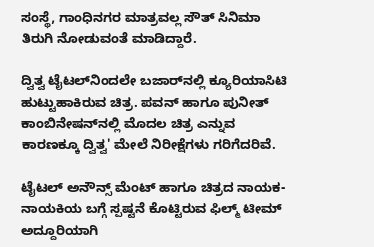ಸಂಸ್ಥೆ, ಗಾಂಧಿನಗರ ಮಾತ್ರವಲ್ಲ ಸೌತ್ ಸಿನಿಮಾ ತಿರುಗಿ ನೋಡುವಂತೆ ಮಾಡಿದ್ದಾರೆ.

ದ್ವಿತ್ವ ಟೈಟಲ್‌ನಿಂದಲೇ ಬಜಾರ್‌ನಲ್ಲಿ ಕ್ಯೂರಿಯಾಸಿಟಿ ಹುಟ್ಟುಹಾಕಿರುವ ಚಿತ್ರ. ಪವನ್ ಹಾಗೂ ಪುನೀತ್ ಕಾಂಬಿನೇಷನ್‌ನಲ್ಲಿ ಮೊದಲ ಚಿತ್ರ ಎನ್ನುವ ಕಾರಣಕ್ಕೂ ದ್ವಿತ್ವ' ಮೇಲೆ ನಿರೀಕ್ಷೆಗಳು ಗರಿಗೆದರಿವೆ.

ಟೈಟಲ್ ಅನೌನ್ಸ್ ಮೆಂಟ್ ಹಾಗೂ ಚಿತ್ರದ ನಾಯಕ-ನಾಯಕಿಯ ಬಗ್ಗೆ ಸ್ಪಷ್ಟನೆ ಕೊಟ್ಟಿರುವ ಫಿಲ್ಮ್ ಟೀಮ್ ಅದ್ದೂರಿಯಾಗಿ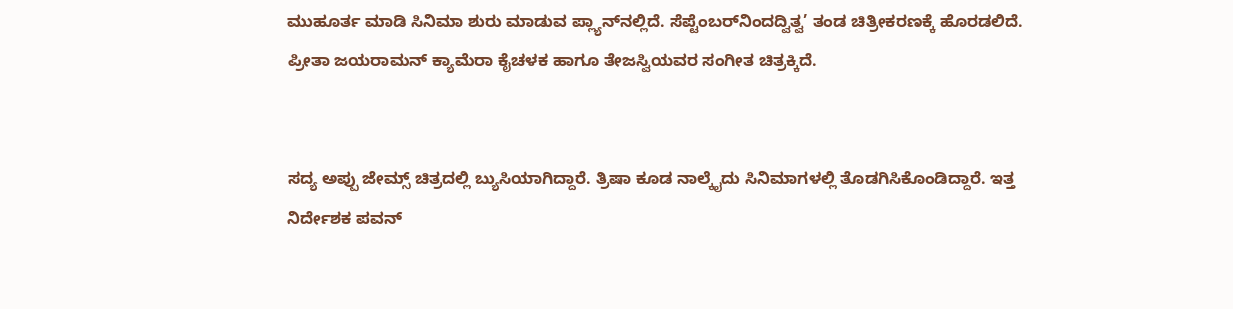ಮುಹೂರ್ತ ಮಾಡಿ ಸಿನಿಮಾ ಶುರು ಮಾಡುವ ಪ್ಲ್ಯಾನ್‌ನಲ್ಲಿದೆ. ಸೆಪ್ಟೆಂಬರ್‌ನಿಂದದ್ವಿತ್ವ’ ತಂಡ ಚಿತ್ರೀಕರಣಕ್ಕೆ ಹೊರಡಲಿದೆ. ಪ್ರೀತಾ ಜಯರಾಮನ್ ಕ್ಯಾಮೆರಾ ಕೈಚಳಕ ಹಾಗೂ ತೇಜಸ್ವಿಯವರ ಸಂಗೀತ ಚಿತ್ರಕ್ಕಿದೆ.


ಸದ್ಯ ಅಪ್ಪು ಜೇಮ್ಸ್ ಚಿತ್ರದಲ್ಲಿ ಬ್ಯುಸಿಯಾಗಿದ್ದಾರೆ. ತ್ರಿಷಾ ಕೂಡ ನಾಲ್ಕೈದು ಸಿನಿಮಾಗಳಲ್ಲಿ ತೊಡಗಿಸಿಕೊಂಡಿದ್ದಾರೆ. ಇತ್ತ ನಿರ್ದೇಶಕ ಪವನ್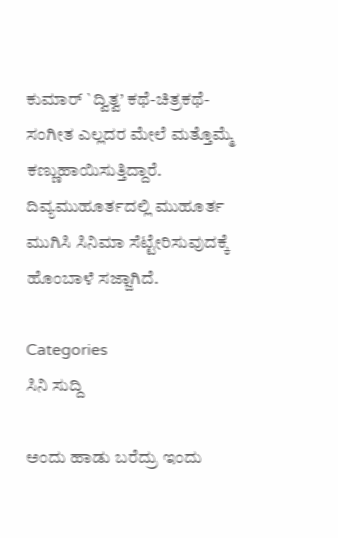ಕುಮಾರ್ `ದ್ವಿತ್ವ’ ಕಥೆ-ಚಿತ್ರಕಥೆ-ಸಂಗೀತ ಎಲ್ಲದರ ಮೇಲೆ ಮತ್ತೊಮ್ಮೆ ಕಣ್ಣುಹಾಯಿಸುತ್ತಿದ್ದಾರೆ. ದಿವ್ಯಮುಹೂರ್ತದಲ್ಲಿ ಮುಹೂರ್ತ ಮುಗಿಸಿ ಸಿನಿಮಾ ಸೆಟ್ಟೇರಿಸುವುದಕ್ಕೆ ಹೊಂಬಾಳೆ ಸಜ್ಜಾಗಿದೆ.

Categories
ಸಿನಿ ಸುದ್ದಿ

ಅಂದು ಹಾಡು ಬರೆದ್ರು ಇಂದು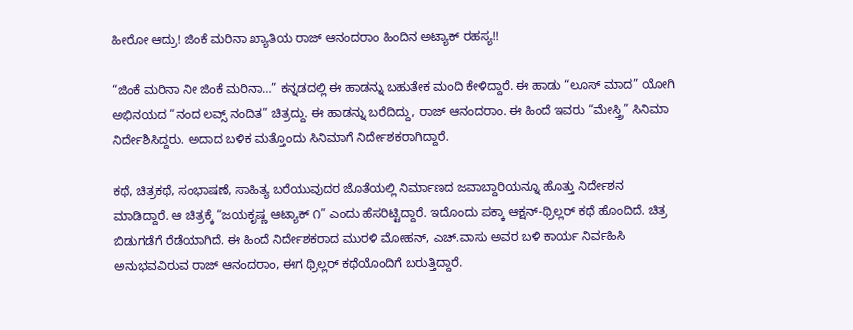ಹೀರೋ ಆದ್ರು! ಜಿಂಕೆ ಮರಿನಾ ಖ್ಯಾತಿಯ ರಾಜ್‌ ಆನಂದರಾಂ ಹಿಂದಿನ ಅಟ್ಯಾಕ್‌ ರಹಸ್ಯ!!

“ಜಿಂಕೆ ಮರಿನಾ ನೀ ಜಿಂಕೆ ಮರಿನಾ…” ಕನ್ನಡದಲ್ಲಿ ಈ ಹಾಡನ್ನು ಬಹುತೇಕ ಮಂದಿ ಕೇಳಿದ್ದಾರೆ. ಈ ಹಾಡು “ಲೂಸ್‌ ಮಾದ” ಯೋಗಿ ಅಭಿನಯದ “ನಂದ ಲವ್ಸ್‌ ನಂದಿತ” ಚಿತ್ರದ್ದು. ಈ ಹಾಡನ್ನು ಬರೆದಿದ್ದು, ರಾಜ್ ಆನಂದರಾಂ. ಈ ಹಿಂದೆ ಇವರು “ಮೇಸ್ತ್ರಿ” ಸಿನಿಮಾ ನಿರ್ದೇಶಿಸಿದ್ದರು. ಅದಾದ ಬಳಿಕ ಮತ್ತೊಂದು ಸಿನಿಮಾಗೆ ನಿರ್ದೇಶಕರಾಗಿದ್ದಾರೆ.

ಕಥೆ, ಚಿತ್ರಕಥೆ, ಸಂಭಾಷಣೆ, ಸಾಹಿತ್ಯ ಬರೆಯುವುದರ ಜೊತೆಯಲ್ಲಿ ನಿರ್ಮಾಣದ ಜವಾಬ್ದಾರಿಯನ್ನೂ ಹೊತ್ತು ನಿರ್ದೇಶನ ಮಾಡಿದ್ದಾರೆ. ಆ ಚಿತ್ರಕ್ಕೆ “ಜಯಕೃಷ್ಣ ಆಟ್ಯಾಕ್‌ ೧” ಎಂದು ಹೆಸರಿಟ್ಟಿದ್ದಾರೆ. ಇದೊಂದು ಪಕ್ಕಾ ಆಕ್ಷನ್-ಥ್ರಿಲ್ಲರ್‌ ಕಥೆ ಹೊಂದಿದೆ. ಚಿತ್ರ ಬಿಡುಗಡೆಗೆ ರೆಡೆಯಾಗಿದೆ. ಈ ಹಿಂದೆ ನಿರ್ದೇಶಕರಾದ ಮುರಳಿ ಮೋಹನ್, ಎಚ್.ವಾಸು ಅವರ ಬಳಿ ಕಾರ್ಯ ನಿರ್ವಹಿಸಿ ಅನುಭವವಿರುವ ರಾಜ್ ಆನಂದರಾಂ, ಈಗ ಥ್ರಿಲ್ಲರ್‌ ಕಥೆಯೊಂದಿಗೆ ಬರುತ್ತಿದ್ದಾರೆ.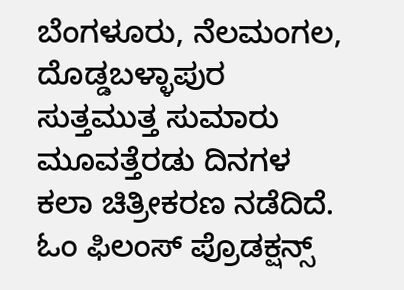ಬೆಂಗಳೂರು, ನೆಲಮಂಗಲ, ದೊಡ್ಡಬಳ್ಳಾಪುರ ಸುತ್ತಮುತ್ತ ಸುಮಾರು ಮೂವತ್ತೆರಡು ದಿನಗಳ ಕಲಾ ಚಿತ್ರೀಕರಣ ನಡೆದಿದೆ. ಓಂ ಫಿಲಂಸ್ ಪ್ರೊಡಕ್ಷನ್ಸ್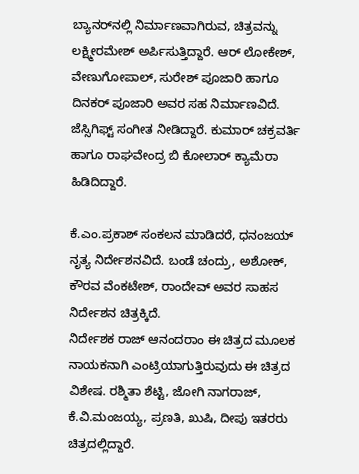ಬ್ಯಾನರ್‌ನಲ್ಲಿ ನಿರ್ಮಾಣವಾಗಿರುವ, ಚಿತ್ರವನ್ನು ಲಕ್ಷ್ಮೀರಮೇಶ್ ಅರ್ಪಿಸುತ್ತಿದ್ದಾರೆ. ಆರ್ ಲೋಕೇಶ್, ವೇಣುಗೋಪಾಲ್, ಸುರೇಶ್ ಪೂಜಾರಿ ಹಾಗೂ ದಿನಕರ್ ಪೂಜಾರಿ ಅವರ ಸಹ ನಿರ್ಮಾಣವಿದೆ. ಜೆಸ್ಸಿಗಿಫ್ಟ್ ಸಂಗೀತ ನೀಡಿದ್ದಾರೆ. ಕುಮಾರ್ ಚಕ್ರವರ್ತಿ ಹಾಗೂ ರಾಘವೇಂದ್ರ ಬಿ ಕೋಲಾರ್ ಕ್ಯಾಮೆರಾ ಹಿಡಿದಿದ್ದಾರೆ.

ಕೆ.ಎಂ.ಪ್ರಕಾಶ್ ಸಂಕಲನ ಮಾಡಿದರೆ, ಧನಂಜಯ್ ನೃತ್ಯ ನಿರ್ದೇಶನವಿದೆ. ಬಂಡೆ‌ ಚಂದ್ರು, ಅಶೋಕ್, ಕೌರವ ವೆಂಕಟೇಶ್, ರಾಂದೇವ್ ಅವರ ಸಾಹಸ ನಿರ್ದೇಶನ ಚಿತ್ರಕ್ಕಿದೆ.
ನಿರ್ದೇಶಕ ರಾಜ್ ಆನಂದರಾಂ ಈ ಚಿತ್ರದ ಮೂಲಕ ನಾಯಕನಾಗಿ ಎಂಟ್ರಿಯಾಗುತ್ತಿರುವುದು ಈ ಚಿತ್ರದ ವಿಶೇಷ. ರಶ್ಮಿತಾ ಶೆಟ್ಟಿ, ಜೋಗಿ ನಾಗರಾಜ್, ಕೆ.ವಿ.ಮಂಜಯ್ಯ, ಪ್ರಣತಿ, ಖುಷಿ, ದೀಪು ಇತರರು ಚಿತ್ರದಲ್ಲಿದ್ದಾರೆ.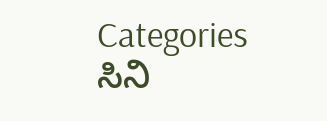Categories
ಸಿನಿ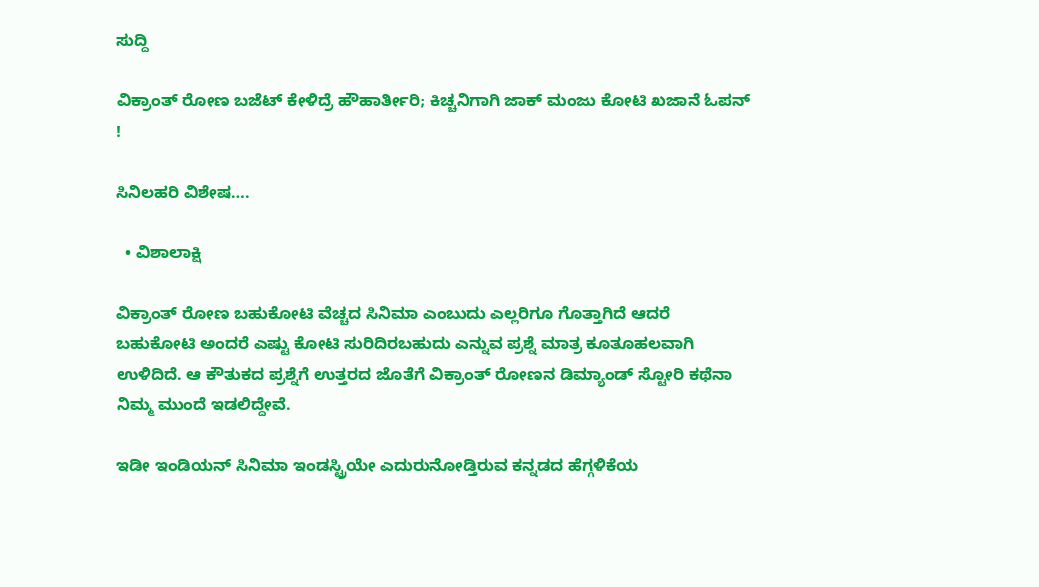ಸುದ್ದಿ

ವಿಕ್ರಾಂತ್ ರೋಣ ಬಜೆಟ್ ಕೇಳಿದ್ರೆ ಹೌಹಾರ್ತೀರಿ; ಕಿಚ್ಚನಿಗಾಗಿ ಜಾಕ್ ಮಂಜು ಕೋಟಿ ಖಜಾನೆ‌ ಓಪನ್ !

ಸಿನಿಲಹರಿ ವಿಶೇಷ….

  • ವಿಶಾಲಾಕ್ಷಿ

ವಿಕ್ರಾಂತ್ ರೋಣ ಬಹುಕೋಟಿ ವೆಚ್ಚದ ಸಿನಿಮಾ ಎಂಬುದು‌ ಎಲ್ಲರಿಗೂ ಗೊತ್ತಾಗಿದೆ ಆದರೆ ಬಹುಕೋಟಿ ಅಂದರೆ ಎಷ್ಟು ಕೋಟಿ ಸುರಿದಿರಬಹುದು ಎನ್ನುವ ಪ್ರಶ್ನೆ ಮಾತ್ರ ಕೂತೂಹಲವಾಗಿ ಉಳಿದಿದೆ. ಆ ಕೌತುಕದ ಪ್ರಶ್ನೆಗೆ ಉತ್ತರದ ಜೊತೆಗೆ ವಿಕ್ರಾಂತ್ ರೋಣನ ಡಿಮ್ಯಾಂಡ್ ಸ್ಟೋರಿ ಕಥೆನಾ ನಿಮ್ಮ ಮುಂದೆ ಇಡಲಿದ್ದೇವೆ.

ಇಡೀ ಇಂಡಿಯನ್ ಸಿನಿಮಾ ಇಂಡಸ್ಟ್ರಿಯೇ ಎದುರು‌ನೋಡ್ತಿರುವ ಕನ್ನಡದ ಹೆಗ್ಗಳಿಕೆಯ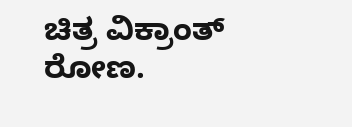ಚಿತ್ರ ವಿಕ್ರಾಂತ್ ರೋಣ.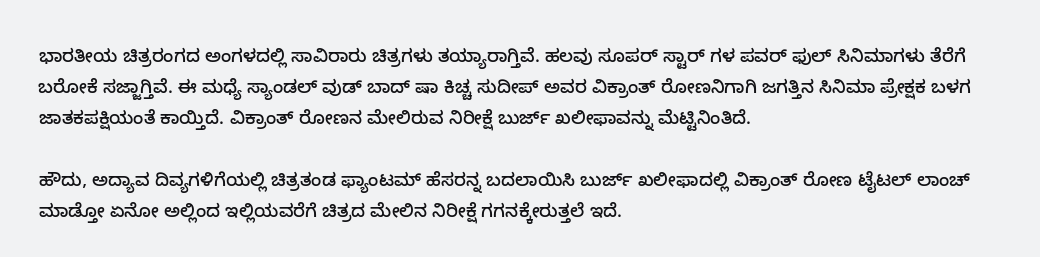ಭಾರತೀಯ ಚಿತ್ರರಂಗದ ಅಂಗಳದಲ್ಲಿ ಸಾವಿರಾರು ಚಿತ್ರಗಳು ತಯ್ಯಾರಾಗ್ತಿವೆ. ಹಲವು ಸೂಪರ್ ಸ್ಟಾರ್ ಗಳ ಪವರ್ ಫುಲ್ ಸಿನಿಮಾಗಳು ತೆರೆಗೆ ಬರೋಕೆ ಸಜ್ಜಾಗ್ತಿವೆ. ಈ ಮಧ್ಯೆ ಸ್ಯಾಂಡಲ್ ವುಡ್ ಬಾದ್ ಷಾ ಕಿಚ್ಚ ಸುದೀಪ್ ಅವರ ವಿಕ್ರಾಂತ್ ರೋಣನಿಗಾಗಿ ಜಗತ್ತಿನ‌ ಸಿನಿಮಾ ಪ್ರೇಕ್ಷಕ ಬಳಗ ಜಾತಕಪಕ್ಷಿಯಂತೆ ಕಾಯ್ತಿದೆ. ವಿಕ್ರಾಂತ್ ರೋಣನ ಮೇಲಿರುವ ನಿರೀಕ್ಷೆ ಬುರ್ಜ್ ಖಲೀಫಾವನ್ನು ಮೆಟ್ಟಿನಿಂತಿದೆ.

ಹೌದು, ಅದ್ಯಾವ ದಿವ್ಯಗಳಿಗೆಯಲ್ಲಿ ಚಿತ್ರತಂಡ ಫ್ಯಾಂಟಮ್ ಹೆಸರನ್ನ ಬದಲಾಯಿಸಿ ಬುರ್ಜ್ ಖಲೀಫಾ‌ದಲ್ಲಿ ವಿಕ್ರಾಂತ್ ರೋಣ ಟೈಟಲ್ ಲಾಂಚ್ ಮಾಡ್ತೋ ಏನೋ ಅಲ್ಲಿಂದ ಇಲ್ಲಿಯವರೆಗೆ ಚಿತ್ರದ ಮೇಲಿನ ನಿರೀಕ್ಷೆ ಗಗನಕ್ಕೇರುತ್ತಲೆ ಇದೆ.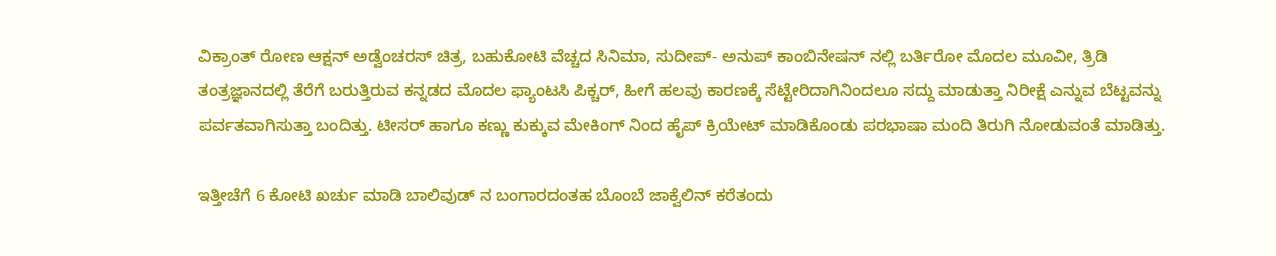ವಿಕ್ರಾಂತ್ ರೋಣ ಆಕ್ಷನ್ ಅಡ್ವೆಂಚರಸ್ ಚಿತ್ರ, ಬಹುಕೋಟಿ ವೆಚ್ಚದ ಸಿನಿಮಾ, ಸುದೀಪ್- ಅನುಪ್ ಕಾಂಬಿನೇಷನ್ ನಲ್ಲಿ ಬರ್ತಿರೋ‌ ಮೊದಲ ಮೂವೀ, ತ್ರಿಡಿ ತಂತ್ರಜ್ಞಾನದಲ್ಲಿ ತೆರೆಗೆ ಬರುತ್ತಿರುವ ಕನ್ನಡದ ಮೊದಲ ಫ್ಯಾಂಟಸಿ ಪಿಕ್ಚರ್, ಹೀಗೆ ಹಲವು ಕಾರಣಕ್ಕೆ ಸೆಟ್ಟೇರಿದಾಗಿನಿಂದಲೂ ಸದ್ದು ಮಾಡುತ್ತಾ ನಿರೀಕ್ಷೆ ಎನ್ನುವ ಬೆಟ್ಟವನ್ನು ಪರ್ವತವಾಗಿಸುತ್ತಾ ಬಂದಿತ್ತು. ಟೀಸರ್ ಹಾಗೂ ಕಣ್ಣು ಕುಕ್ಕುವ ಮೇಕಿಂಗ್ ನಿಂದ ಹೈಪ್‌ ಕ್ರಿಯೇಟ್ ಮಾಡಿಕೊಂಡು ಪರಭಾಷಾ ಮಂದಿ ತಿರುಗಿ ನೋಡುವಂತೆ ಮಾಡಿತ್ತು.

ಇತ್ತೀಚೆಗೆ 6 ಕೋಟಿ ಖರ್ಚು ಮಾಡಿ ಬಾಲಿವುಡ್ ನ ಬಂಗಾರದಂತಹ ಬೊಂಬೆ ಜಾಕ್ವೆಲಿನ್ ಕರೆತಂದು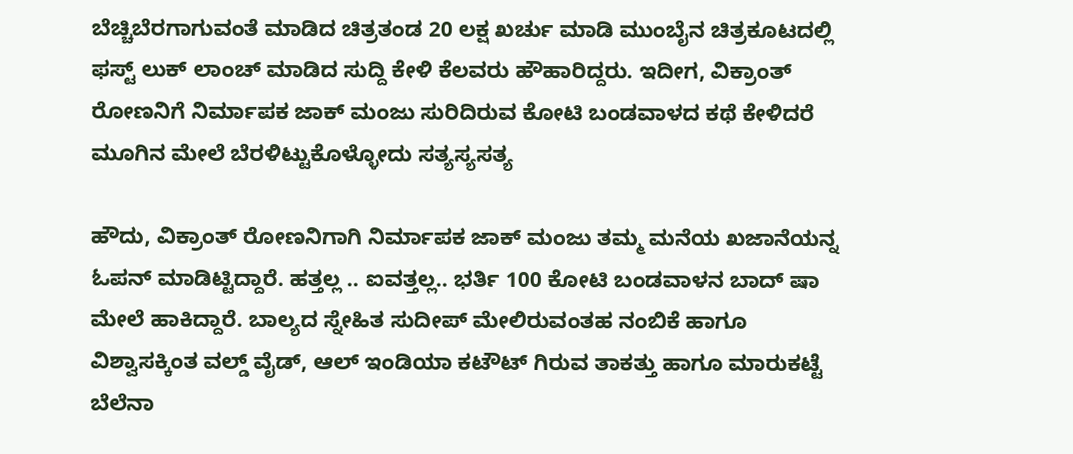ಬೆಚ್ಚಿಬೆರಗಾಗುವಂತೆ ಮಾಡಿದ ಚಿತ್ರತಂಡ 20 ಲಕ್ಷ ಖರ್ಚು ಮಾಡಿ ಮುಂಬೈನ ಚಿತ್ರಕೂಟದಲ್ಲಿ ಫಸ್ಟ್ ಲುಕ್ ಲಾಂಚ್ ಮಾಡಿದ ಸುದ್ದಿ ಕೇಳಿ ಕೆಲವರು ಹೌಹಾರಿದ್ದರು. ಇದೀಗ, ವಿಕ್ರಾಂತ್ ರೋಣನಿಗೆ ನಿರ್ಮಾಪಕ ಜಾಕ್ ಮಂಜು ಸುರಿದಿರುವ ಕೋಟಿ‌ ಬಂಡವಾಳದ ಕಥೆ ಕೇಳಿದರೆ ಮೂಗಿನ ಮೇಲೆ ಬೆರಳಿಟ್ಟುಕೊಳ್ಳೋದು ಸತ್ಯಸ್ಯಸತ್ಯ

ಹೌದು, ವಿಕ್ರಾಂತ್ ರೋಣನಿಗಾಗಿ ನಿರ್ಮಾಪಕ ಜಾಕ್ ಮಂಜು ತಮ್ಮ ಮನೆಯ ಖಜಾನೆಯನ್ನ ಓಪನ್ ಮಾಡಿಟ್ಟಿದ್ದಾರೆ. ಹತ್ತಲ್ಲ‌ .. ಐವತ್ತಲ್ಲ.. ಭರ್ತಿ 100 ಕೋಟಿ ಬಂಡವಾಳನ ಬಾದ್ ಷಾ ಮೇಲೆ ಹಾಕಿದ್ದಾರೆ. ಬಾಲ್ಯದ ಸ್ನೇಹಿತ ಸುದೀಪ್ ಮೇಲಿರುವಂತಹ ನಂಬಿಕೆ ಹಾಗೂ ವಿಶ್ವಾಸಕ್ಕಿಂತ ವಲ್ಡ್ ವೈಡ್, ಆಲ್ ಇಂಡಿಯಾ ಕಟೌಟ್ ಗಿರುವ ತಾಕತ್ತು ಹಾಗೂ ಮಾರುಕಟ್ಟೆ ಬೆಲೆನಾ‌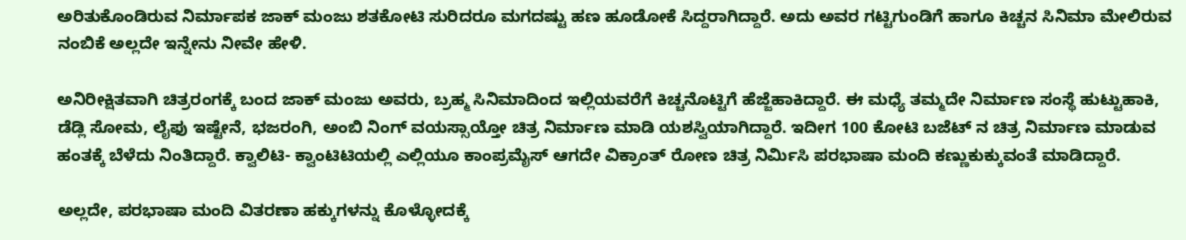ಅರಿತುಕೊಂಡಿರುವ ನಿರ್ಮಾಪಕ ಜಾಕ್ ಮಂಜು ಶತಕೋಟಿ ಸುರಿದರೂ ಮಗದಷ್ಟು ಹಣ ಹೂಡೋಕೆ ಸಿದ್ದರಾಗಿದ್ದಾರೆ. ಅದು ಅವರ ಗಟ್ಟಿಗುಂಡಿಗೆ ಹಾಗೂ ಕಿಚ್ಚನ ಸಿನಿಮಾ ಮೇಲಿರುವ ನಂಬಿಕೆ ಅಲ್ಲದೇ ಇನ್ನೇನು ನೀವೇ ಹೇಳಿ.

ಅನಿರೀಕ್ಷಿತವಾಗಿ ಚಿತ್ರರಂಗಕ್ಕೆ ಬಂದ‌ ಜಾಕ್ ಮಂಜು‌ ಅವರು, ಬ್ರಹ್ಮ ಸಿನಿಮಾದಿಂದ ಇಲ್ಲಿಯವರೆಗೆ ಕಿಚ್ಚನೊಟ್ಟಿಗೆ ಹೆಜ್ಜೆಹಾಕಿದ್ದಾರೆ. ಈ‌ ಮಧ್ಯೆ ತಮ್ಮದೇ ನಿರ್ಮಾಣ ಸಂಸ್ಥೆ ಹುಟ್ಟುಹಾಕಿ, ಡೆಡ್ಲಿ ಸೋಮ, ಲೈಫು ಇಷ್ಟೇನೆ, ಭಜರಂಗಿ, ಅಂಬಿ ನಿಂಗ್ ವಯಸ್ಸಾಯ್ತೋ ಚಿತ್ರ ನಿರ್ಮಾಣ ಮಾಡಿ ಯಶಸ್ವಿಯಾಗಿದ್ದಾರೆ. ಇದೀಗ 100 ಕೋಟಿ ಬಜೆಟ್ ನ ಚಿತ್ರ ನಿರ್ಮಾಣ ಮಾಡುವ ಹಂತಕ್ಕೆ ಬೆಳೆದು ನಿಂತಿದ್ದಾರೆ. ಕ್ವಾಲಿಟಿ- ಕ್ವಾಂಟಿಟಿಯಲ್ಲಿ ಎಲ್ಲಿಯೂ ಕಾಂಪ್ರಮೈಸ್ ಆಗದೇ ವಿಕ್ರಾಂತ್ ರೋಣ ಚಿತ್ರ ನಿರ್ಮಿಸಿ ಪರಭಾಷಾ ಮಂದಿ ಕಣ್ಣುಕುಕ್ಕುವಂತೆ ಮಾಡಿದ್ದಾರೆ.

ಅಲ್ಲದೇ, ಪರಭಾಷಾ ಮಂದಿ ವಿತರಣಾ ಹಕ್ಕುಗಳನ್ನು ಕೊಳ್ಳೋದಕ್ಕೆ‌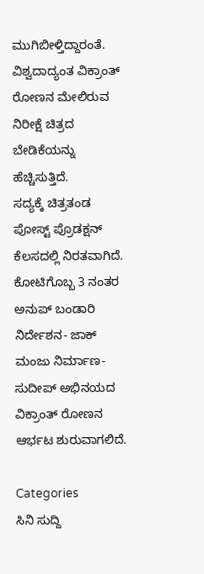ಮುಗಿಬೀಳ್ತಿದ್ದಾರಂತೆ. ವಿಶ್ವದಾದ್ಯಂತ ವಿಕ್ರಾಂತ್ ರೋಣನ ಮೇಲಿರುವ ನಿರೀಕ್ಷೆ ಚಿತ್ರದ ಬೇಡಿಕೆಯನ್ನು ಹೆಚ್ಚಿಸುತ್ತಿದೆ.
ಸದ್ಯಕ್ಕೆ ಚಿತ್ರತಂಡ ಪೋಸ್ಟ್ ಪ್ರೊಡಕ್ಷನ್ ಕೆಲಸದಲ್ಲಿ ನಿರತವಾಗಿದೆ. ಕೋಟಿಗೊಬ್ಬ 3 ನಂತರ ಅನುಪ್ ಬಂಡಾರಿ ನಿರ್ದೇಶನ- ಜಾಕ್ ಮಂಜು ನಿರ್ಮಾಣ- ಸುದೀಪ್ ಅಭಿನಯದ ವಿಕ್ರಾಂತ್ ರೋಣನ ಆರ್ಭಟ ಶುರುವಾಗಲಿದೆ.

Categories
ಸಿನಿ ಸುದ್ದಿ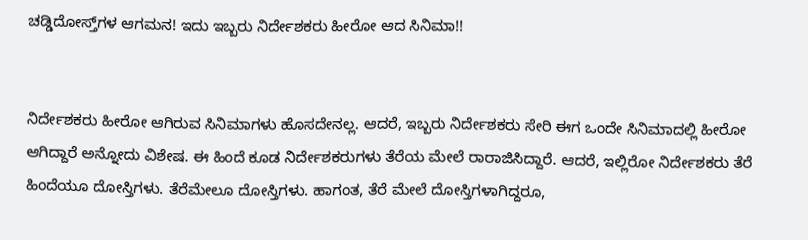ಚಡ್ಡಿದೋಸ್ತ್‌ಗಳ ಆಗಮನ! ಇದು ಇಬ್ಬರು ನಿರ್ದೇಶಕರು ಹೀರೋ ಆದ ಸಿನಿಮಾ!!


ನಿರ್ದೇಶಕರು ಹೀರೋ ಆಗಿರುವ ಸಿನಿಮಾಗಳು ಹೊಸದೇನಲ್ಲ. ಆದರೆ, ಇಬ್ಬರು ನಿರ್ದೇಶಕರು ಸೇರಿ ಈಗ ಒಂದೇ ಸಿನಿಮಾದಲ್ಲಿ ಹೀರೋ ಆಗಿದ್ದಾರೆ ಅನ್ನೋದು ವಿಶೇಷ. ಈ ಹಿಂದೆ ಕೂಡ ನಿರ್ದೇಶಕರುಗಳು ತೆರೆಯ ಮೇಲೆ ರಾರಾಜಿಸಿದ್ದಾರೆ. ಆದರೆ, ಇಲ್ಲಿರೋ ನಿರ್ದೇಶಕರು ತೆರೆ ಹಿಂದೆಯೂ ದೋಸ್ತಿಗಳು. ತೆರೆಮೇಲೂ ದೋಸ್ತಿಗಳು. ಹಾಗಂತ, ತೆರೆ ಮೇಲೆ ದೋಸ್ತಿಗಳಾಗಿದ್ದರೂ,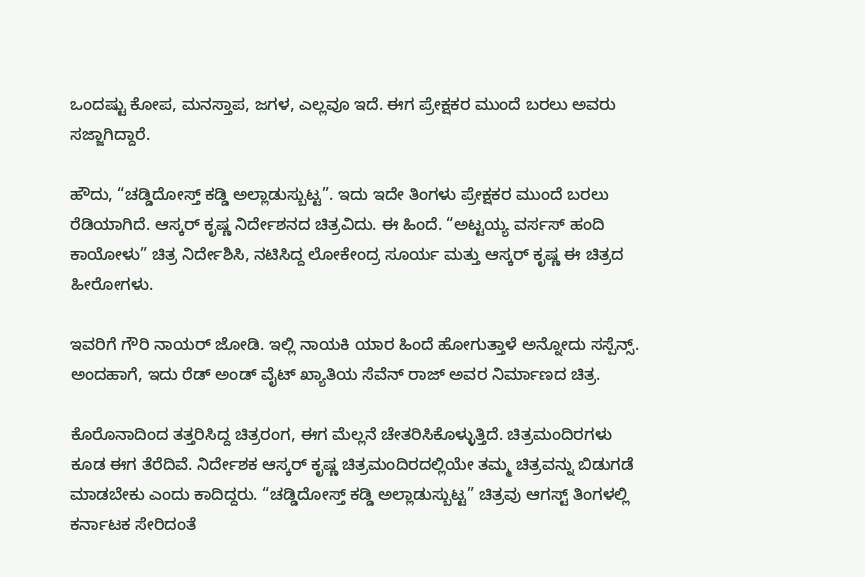ಒಂದಷ್ಟು ಕೋಪ, ಮನಸ್ತಾಪ, ಜಗಳ, ಎಲ್ಲವೂ ಇದೆ. ಈಗ ಪ್ರೇಕ್ಷಕರ ಮುಂದೆ ಬರಲು ಅವರು ಸಜ್ಜಾಗಿದ್ದಾರೆ.

ಹೌದು, “ಚಡ್ಡಿದೋಸ್ತ್ ಕಡ್ಡಿ ಅಲ್ಲಾಡುಸ್ಬುಟ್ಟ”. ಇದು ಇದೇ ತಿಂಗಳು ಪ್ರೇಕ್ಷಕರ ಮುಂದೆ ಬರಲು ರೆಡಿಯಾಗಿದೆ. ಆಸ್ಕರ್‌ ಕೃಷ್ಣ ನಿರ್ದೇಶನದ ಚಿತ್ರವಿದು. ಈ ಹಿಂದೆ. “ಅಟ್ಟಯ್ಯ ವರ್ಸಸ್‌ ಹಂದಿ ಕಾಯೋಳು” ಚಿತ್ರ ನಿರ್ದೇಶಿಸಿ, ನಟಿಸಿದ್ದ ಲೋಕೇಂದ್ರ ಸೂರ್ಯ ಮತ್ತು ಆಸ್ಕರ್‌ ಕೃಷ್ಣ ಈ ಚಿತ್ರದ ಹೀರೋಗಳು.

ಇವರಿಗೆ ಗೌರಿ ನಾಯರ್‌ ಜೋಡಿ. ಇಲ್ಲಿ ನಾಯಕಿ ಯಾರ ಹಿಂದೆ ಹೋಗುತ್ತಾಳೆ ಅನ್ನೋದು ಸಸ್ಪೆನ್ಸ್. ಅಂದಹಾಗೆ, ಇದು ರೆಡ್ ಅಂಡ್ ವೈಟ್ ಖ್ಯಾತಿಯ ಸೆವೆನ್ ರಾಜ್ ಅವರ ನಿರ್ಮಾಣದ ಚಿತ್ರ.

ಕೊರೊನಾದಿಂದ ತತ್ತರಿಸಿದ್ದ ಚಿತ್ರರಂಗ, ಈಗ ಮೆಲ್ಲನೆ ಚೇತರಿಸಿಕೊಳ್ಳುತ್ತಿದೆ. ಚಿತ್ರಮಂದಿರಗಳು ಕೂಡ ಈಗ ತೆರೆದಿವೆ. ನಿರ್ದೇಶಕ ಆಸ್ಕರ್ ಕೃಷ್ಣ ಚಿತ್ರಮಂದಿರದಲ್ಲಿಯೇ ತಮ್ಮ ಚಿತ್ರವನ್ನು ಬಿಡುಗಡೆ ಮಾಡಬೇಕು ಎಂದು ಕಾದಿದ್ದರು. “ಚಡ್ಡಿದೋಸ್ತ್ ಕಡ್ಡಿ ಅಲ್ಲಾಡುಸ್ಬುಟ್ಟ” ಚಿತ್ರವು ಆಗಸ್ಟ್ ತಿಂಗಳಲ್ಲಿ ಕರ್ನಾಟಕ ಸೇರಿದಂತೆ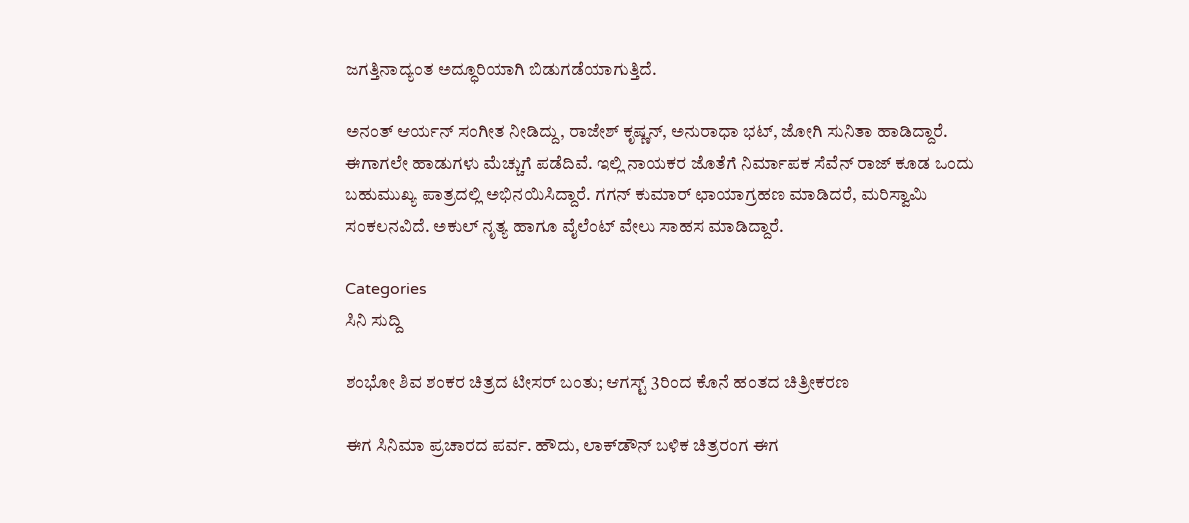ಜಗತ್ತಿನಾದ್ಯಂತ ಅದ್ಧೂರಿಯಾಗಿ ಬಿಡುಗಡೆಯಾಗುತ್ತಿದೆ.

ಅನಂತ್‌ ಆರ್ಯನ್‌ ಸಂಗೀತ ನೀಡಿದ್ದು, ರಾಜೇಶ್ ಕೃಷ್ಣನ್, ಅನುರಾಧಾ ಭಟ್, ಜೋಗಿ ಸುನಿತಾ ಹಾಡಿದ್ದಾರೆ. ಈಗಾಗಲೇ ಹಾಡುಗಳು ಮೆಚ್ಚುಗೆ ಪಡೆದಿವೆ. ಇಲ್ಲಿ ನಾಯಕರ ಜೊತೆಗೆ ನಿರ್ಮಾಪಕ ಸೆವೆನ್ ರಾಜ್ ಕೂಡ ಒಂದು ಬಹುಮುಖ್ಯ ಪಾತ್ರದಲ್ಲಿ ಅಭಿನಯಿಸಿದ್ದಾರೆ. ಗಗನ್ ಕುಮಾರ್ ಛಾಯಾಗ್ರಹಣ ಮಾಡಿದರೆ, ಮರಿಸ್ವಾಮಿ ಸಂಕಲನವಿದೆ. ಅಕುಲ್ ನೃತ್ಯ ಹಾಗೂ ವೈಲೆಂಟ್ ವೇಲು ಸಾಹಸ ಮಾಡಿದ್ದಾರೆ.

Categories
ಸಿನಿ ಸುದ್ದಿ

ಶಂಭೋ ಶಿವ ಶಂಕರ ಚಿತ್ರದ ಟೀಸರ್ ಬಂತು; ಆಗಸ್ಟ್ 3ರಿಂದ ಕೊನೆ ಹಂತದ ಚಿತ್ರೀಕರಣ

ಈಗ ಸಿನಿಮಾ ಪ್ರಚಾರದ ಪರ್ವ. ಹೌದು, ಲಾಕ್‌ಡೌನ್‌ ಬಳಿಕ ಚಿತ್ರರಂಗ ಈಗ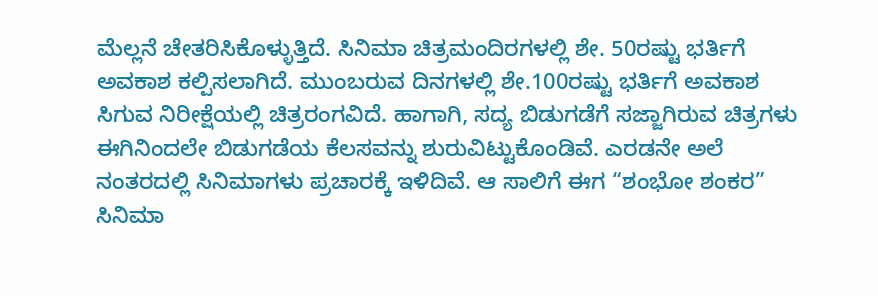ಮೆಲ್ಲನೆ ಚೇತರಿಸಿಕೊಳ್ಳುತ್ತಿದೆ. ಸಿನಿಮಾ ಚಿತ್ರಮಂದಿರಗಳಲ್ಲಿ ಶೇ. 50ರಷ್ಟು ಭರ್ತಿಗೆ ಅವಕಾಶ ಕಲ್ಪಿಸಲಾಗಿದೆ. ಮುಂಬರುವ ದಿನಗಳಲ್ಲಿ ಶೇ.100ರಷ್ಟು ಭರ್ತಿಗೆ ಅವಕಾಶ ಸಿಗುವ ನಿರೀಕ್ಷೆಯಲ್ಲಿ ಚಿತ್ರರಂಗವಿದೆ. ಹಾಗಾಗಿ, ಸದ್ಯ ಬಿಡುಗಡೆಗೆ ಸಜ್ಜಾಗಿರುವ ಚಿತ್ರಗಳು ಈಗಿನಿಂದಲೇ ಬಿಡುಗಡೆಯ ಕೆಲಸವನ್ನು ಶುರುವಿಟ್ಟುಕೊಂಡಿವೆ. ಎರಡನೇ ಅಲೆ ನಂತರದಲ್ಲಿ ಸಿನಿಮಾಗಳು ಪ್ರಚಾರಕ್ಕೆ ಇಳಿದಿವೆ. ಆ ಸಾಲಿಗೆ ಈಗ “ಶಂಭೋ ಶಂಕರ” ಸಿನಿಮಾ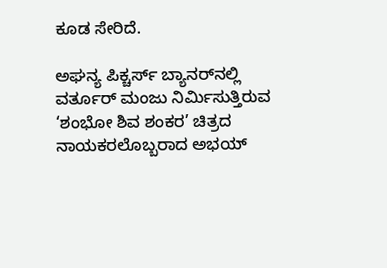ಕೂಡ ಸೇರಿದೆ.

ಅಘನ್ಯ ಪಿಕ್ಚರ್ಸ್ ಬ್ಯಾನರ್‌ನಲ್ಲಿ ವರ್ತೂರ್ ಮಂಜು ನಿರ್ಮಿಸುತ್ತಿರುವ ‘ಶಂಭೋ ಶಿವ ಶಂಕರ’ ಚಿತ್ರದ ನಾಯಕರಲೊಬ್ಬರಾದ ಅಭಯ್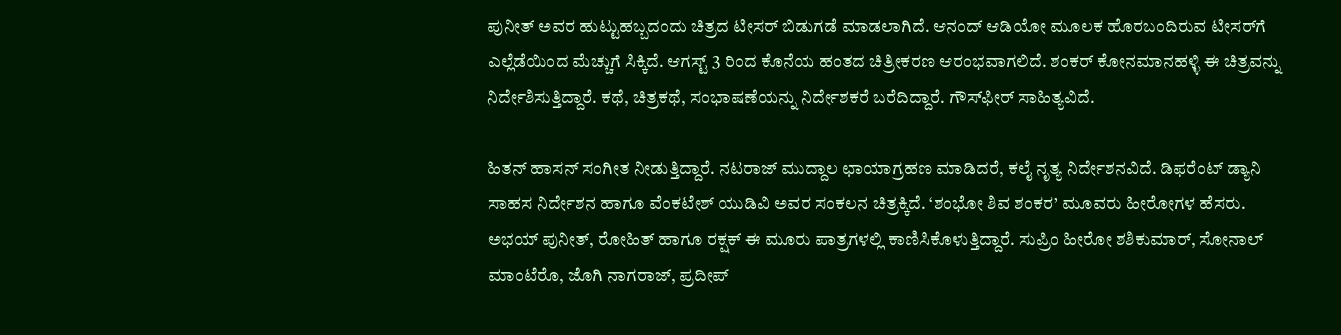ಪುನೀತ್ ಅವರ ಹುಟ್ಟುಹಬ್ಬದಂದು ಚಿತ್ರದ ಟೀಸರ್‌ ಬಿಡುಗಡೆ ಮಾಡಲಾಗಿದೆ. ಆನಂದ್ ಆಡಿಯೋ ಮೂಲಕ ಹೊರಬಂದಿರುವ ಟೀಸರ್‌ಗೆ ಎಲ್ಲೆಡೆಯಿಂದ ಮೆಚ್ಚುಗೆ ಸಿಕ್ಕಿದೆ. ಆಗಸ್ಟ್ 3 ರಿಂದ ಕೊನೆಯ ಹಂತದ ಚಿತ್ರೀಕರಣ ಆರಂಭವಾಗಲಿದೆ. ಶಂಕರ್‌ ಕೋನಮಾನಹಳ್ಳಿ ಈ ಚಿತ್ರವನ್ನು ನಿರ್ದೇಶಿಸುತ್ತಿದ್ದಾರೆ. ಕಥೆ, ಚಿತ್ರಕಥೆ, ಸಂಭಾಷಣೆಯನ್ನು ನಿರ್ದೇಶಕರೆ ಬರೆದಿದ್ದಾರೆ. ಗೌಸ್‌ಫೀರ್ ಸಾಹಿತ್ಯವಿದೆ.

ಹಿತನ್ ಹಾಸನ್ ಸಂಗೀತ ನೀಡುತ್ತಿದ್ದಾರೆ‌. ನಟರಾಜ್ ಮುದ್ದಾಲ ಛಾಯಾಗ್ರಹಣ ಮಾಡಿದರೆ, ಕಲೈ ನೃತ್ಯ ನಿರ್ದೇಶನವಿದೆ. ಡಿಫರೆಂಟ್ ಡ್ಯಾನಿ ಸಾಹಸ ನಿರ್ದೇಶನ ಹಾಗೂ ವೆಂಕಟೇಶ್ ಯುಡಿವಿ ಅವರ ಸಂಕಲನ ಚಿತ್ರಕ್ಕಿದೆ. ‘ಶಂಭೋ ಶಿವ ಶಂಕರ’ ಮೂವರು ಹೀರೋಗಳ ಹೆಸರು. ಅಭಯ್ ಪುನೀತ್, ರೋಹಿತ್ ಹಾಗೂ ರಕ್ಷಕ್ ಈ ಮೂರು ಪಾತ್ರಗಳಲ್ಲಿ ಕಾಣಿಸಿಕೊಳುತ್ತಿದ್ದಾರೆ. ಸುಪ್ರಿಂ ಹೀರೋ ಶಶಿಕುಮಾರ್, ಸೋನಾಲ್ ಮಾಂಟೆರೊ, ಜೊಗಿ‌ ನಾಗರಾಜ್, ಪ್ರದೀಪ್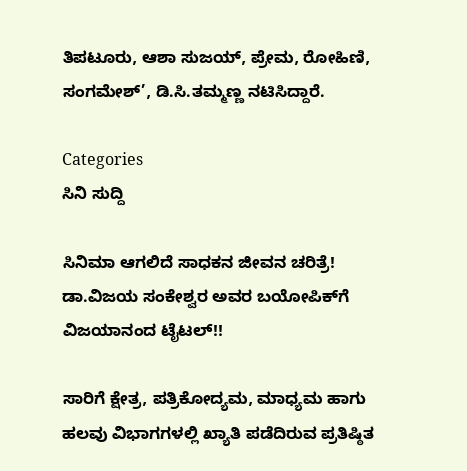ತಿಪಟೂರು, ಆಶಾ ಸುಜಯ್, ಪ್ರೇಮ, ರೋಹಿಣಿ, ಸಂಗಮೇಶ್’, ಡಿ.ಸಿ.ತಮ್ಮಣ್ಣ ನಟಿಸಿದ್ದಾರೆ.

Categories
ಸಿನಿ ಸುದ್ದಿ

ಸಿನಿಮಾ ಆಗಲಿದೆ ಸಾಧಕನ ಜೀವನ ಚರಿತ್ರೆ! ಡಾ.ವಿಜಯ ಸಂಕೇಶ್ವರ ಅವರ ಬಯೋಪಿಕ್‌ಗೆ ವಿಜಯಾನಂದ ಟೈಟಲ್!!

ಸಾರಿಗೆ ಕ್ಷೇತ್ರ, ಪತ್ರಿಕೋದ್ಯಮ, ಮಾಧ್ಯಮ ಹಾಗು ಹಲವು ವಿಭಾಗಗಳಲ್ಲಿ ಖ್ಯಾತಿ ಪಡೆದಿರುವ ಪ್ರತಿಷ್ಠಿತ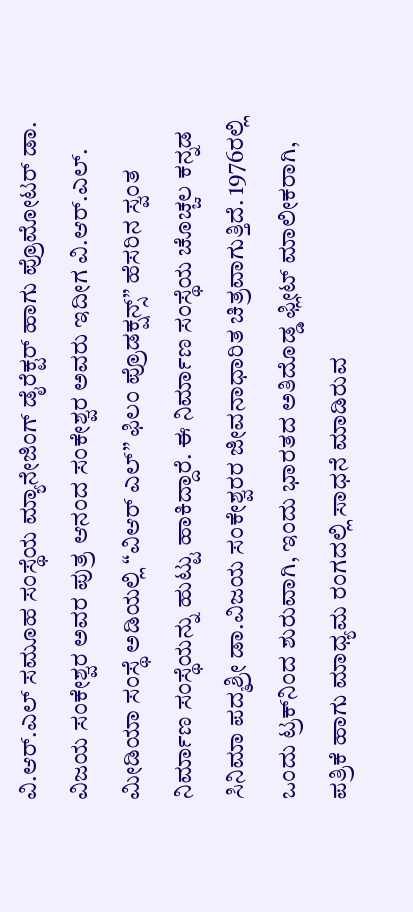ವಿ.ಆರ್.ಎಲ್ ಸಮೂಹ ಸಂಸ್ಥೆಯ ಮ್ಯಾನೇಜಿಂಗ್ ಡೈರೆಕ್ಟರ್ ಹಾಗು ಪ್ರೊಮೋಟರ್ ಡಾ. ವಿಜಯ ಸಂಕೇಶ್ವರ ಅವರ ಪುತ್ರ ಆನಂದ ಸಂಕೇಶ್ವರ ಅವರು ಇದೀಗ ವಿ.ಆರ್.ಎಲ್. ಮೀಡಿಯಾ ಸಂಸ್ಥೆ ಅಡಿಯಲ್ಲಿ “ವಿಆರ್ ಎಲ್” ಫಿಲಂ ಪ್ರೊಡಕ್ಷನ್ಸ್” ಹೆಸರಿನ ಸ್ವಂತ ನಿರ್ಮಾಣ ಸಂಸ್ಥೆಯನ್ನು ಹುಟ್ಟು ಹಾಕಿದ್ದಾರೆ. ಈ ನಿರ್ಮಾಣ ಸಂಸ್ಥೆಯ ಚೊಚ್ಚಲ ಕನ್ನಡ ಸಿನಿಮಾ ಪದ್ಮಶ್ರೀ ಡಾ.ವಿಜಯ ಸಂಕೇಶ್ವರರ ಜೀವನಾಧಾರಿತ ಚಿತ್ರವಾಗುತ್ತಿದೆ. 1976ರಲ್ಲಿ ಒಂದು ಟ್ರಕ್‌ನಿಂದ ಶುರುವಾಗಿ, ಇಂದು ಭಾರತದ ಅತಿದೊಡ್ಡ ಫ್ಲೀಟ್ ಮಾಲೀಕರಾಗಿ, ಪತ್ರಿಕೆ ಹಾಗು ಮಾಧ್ಯಮ ರಂಗದಲ್ಲಿ ಸಾಧನೆ ಮಾಡಿರುವ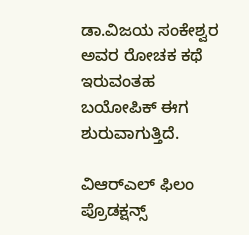ಡಾ.ವಿಜಯ ಸಂಕೇಶ್ವರ ಅವರ ರೋಚಕ ಕಥೆ ಇರುವಂತಹ ಬಯೋಪಿಕ್‌ ಈಗ ಶುರುವಾಗುತ್ತಿದೆ.

ವಿಆರ್‌ಎಲ್ ಫಿಲಂ ಪ್ರೊಡಕ್ಷನ್ಸ್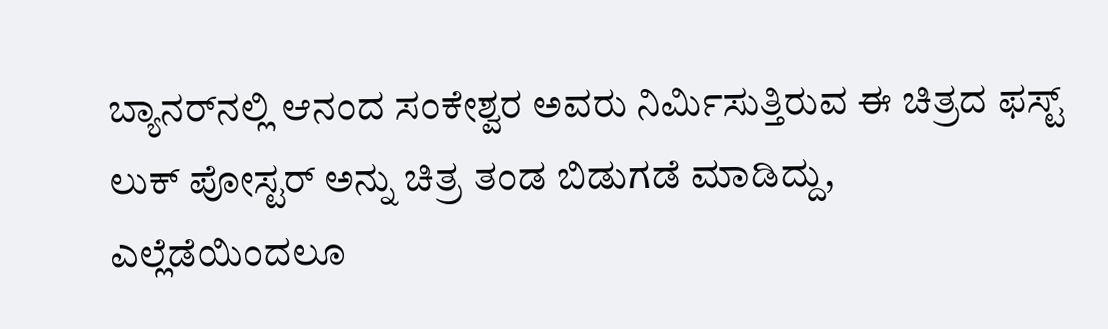ಬ್ಯಾನರ್‌ನಲ್ಲಿ ಆನಂದ ಸಂಕೇಶ್ವರ ಅವರು ನಿರ್ಮಿಸುತ್ತಿರುವ ಈ ಚಿತ್ರದ ಫಸ್ಟ್ ಲುಕ್ ಪೋಸ್ಟರ್ ಅನ್ನು ಚಿತ್ರ ತಂಡ ಬಿಡುಗಡೆ ಮಾಡಿದ್ದು, ಎಲ್ಲೆಡೆಯಿಂದಲೂ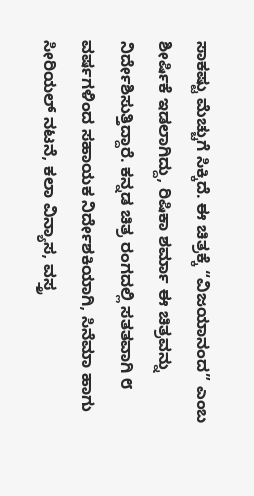ಸಾಕಷ್ಟು ಮೆಚ್ಚುಗೆ ಸಿಕ್ಕಿದೆ. ಈ ಚಿತ್ರಕ್ಕೆ “ವಿಜಯಾನಂದ” ಎಂಬ ಶೀರ್ಷಿಕೆ ಇಡಲಾಗಿದ್ದು, ರಿಷಿಕಾ ಶರ್ಮಾ ಈ ಚಿತ್ರವನ್ನು ನಿರ್ದೇಶಿಸುತ್ತಿದ್ದಾರೆ. ಕನ್ನಡ ಚಿತ್ರ ರಂಗದಲ್ಲಿ ಸತತವಾಗಿ ೮ ವರ್ಷಗಳಿಂದ ಸಹಾಯಕ ನಿರ್ದೇಶಕಿಯಾಗಿ, ಸಿನೆಮಾ ಹಾಗು ಸೀರಿಯಲ್ ನಟನೆ, ಕಲಾ ವಿನ್ಯಾಸ, ವಸ್ತ್ರ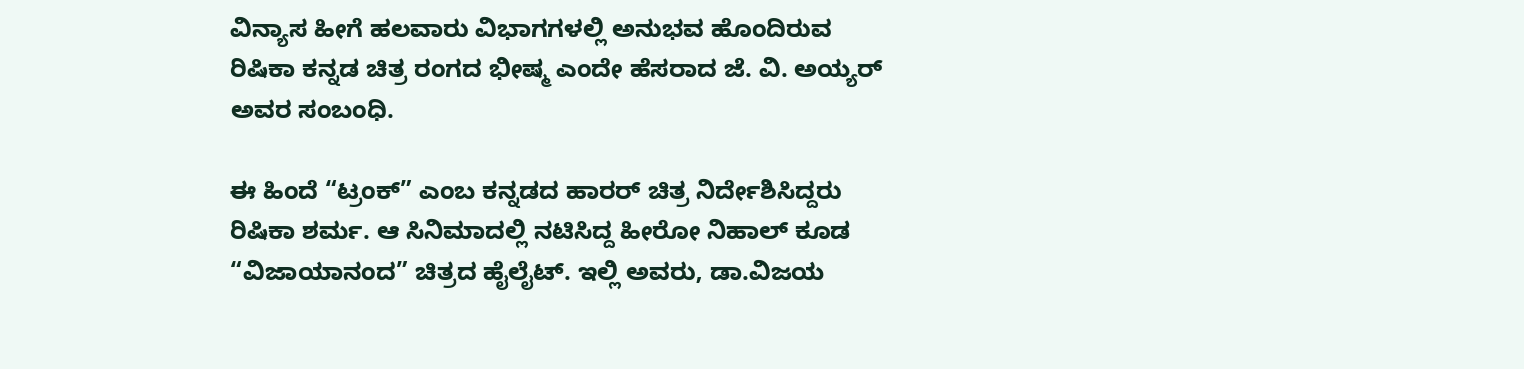ವಿನ್ಯಾಸ ಹೀಗೆ ಹಲವಾರು ವಿಭಾಗಗಳಲ್ಲಿ ಅನುಭವ ಹೊಂದಿರುವ ರಿಷಿಕಾ ಕನ್ನಡ ಚಿತ್ರ ರಂಗದ ಭೀಷ್ಮ ಎಂದೇ ಹೆಸರಾದ ಜೆ. ವಿ. ಅಯ್ಯರ್ ಅವರ ಸಂಬಂಧಿ.

ಈ ಹಿಂದೆ “ಟ್ರಂಕ್” ಎಂಬ ಕನ್ನಡದ ಹಾರರ್ ಚಿತ್ರ ನಿರ್ದೇಶಿಸಿದ್ದರು ರಿಷಿಕಾ ಶರ್ಮ. ಆ ಸಿನಿಮಾದಲ್ಲಿ ನಟಿಸಿದ್ದ ಹೀರೋ ನಿಹಾಲ್ ಕೂಡ “ವಿಜಾಯಾನಂದ” ಚಿತ್ರದ ಹೈಲೈಟ್. ಇಲ್ಲಿ ಅವರು, ಡಾ.ವಿಜಯ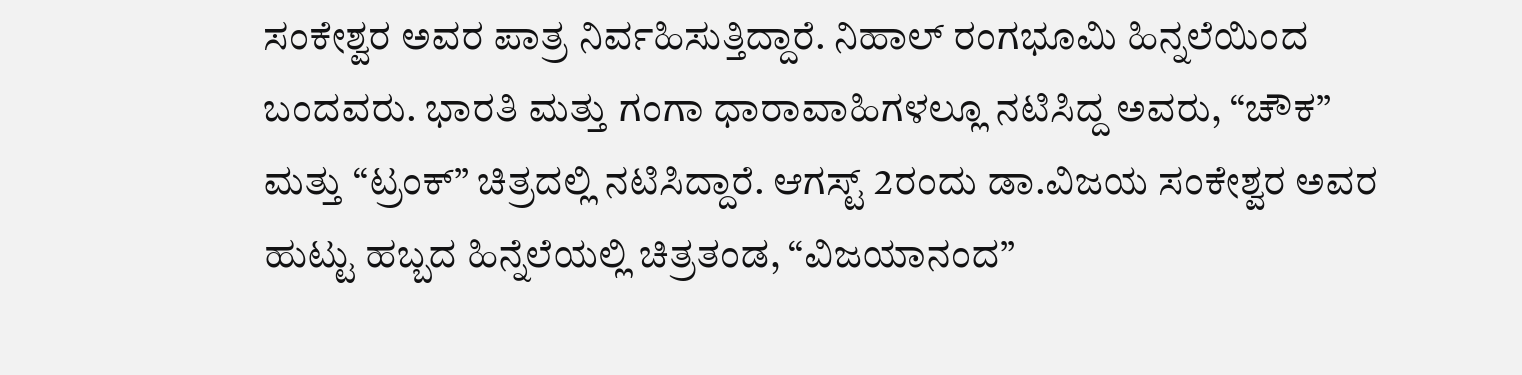ಸಂಕೇಶ್ವರ ಅವರ ಪಾತ್ರ ನಿರ್ವಹಿಸುತ್ತಿದ್ದಾರೆ. ನಿಹಾಲ್‌ ರಂಗಭೂಮಿ ಹಿನ್ನಲೆಯಿಂದ ಬಂದವರು. ಭಾರತಿ ಮತ್ತು ಗಂಗಾ ಧಾರಾವಾಹಿಗಳಲ್ಲೂ ನಟಿಸಿದ್ದ ಅವರು, “ಚೌಕ” ಮತ್ತು “ಟ್ರಂಕ್” ಚಿತ್ರದಲ್ಲಿ ನಟಿಸಿದ್ದಾರೆ. ಆಗಸ್ಟ್ 2ರಂದು ಡಾ.ವಿಜಯ ಸಂಕೇಶ್ವರ ಅವರ ಹುಟ್ಟು ಹಬ್ಬದ ಹಿನ್ನೆಲೆಯಲ್ಲಿ ಚಿತ್ರತಂಡ, “ವಿಜಯಾನಂದ”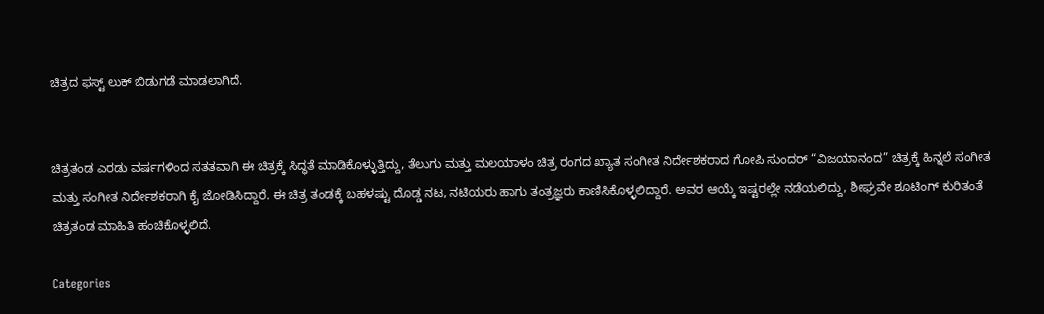ಚಿತ್ರದ ಫಸ್ಟ್ ಲುಕ್ ಬಿಡುಗಡೆ ಮಾಡಲಾಗಿದೆ.


ಚಿತ್ರತಂಡ ಎರಡು ವರ್ಷಗಳಿಂದ ಸತತವಾಗಿ ಈ ಚಿತ್ರಕ್ಕೆ ಸಿದ್ಧತೆ ಮಾಡಿಕೊಳ್ಳುತ್ತಿದ್ದು, ತೆಲುಗು ಮತ್ತು ಮಲಯಾಳಂ ಚಿತ್ರ ರಂಗದ ಖ್ಯಾತ ಸಂಗೀತ ನಿರ್ದೇಶಕರಾದ ಗೋಪಿ ಸುಂದರ್ “ವಿಜಯಾನಂದ” ಚಿತ್ರಕ್ಕೆ ಹಿನ್ನಲೆ ಸಂಗೀತ ಮತ್ತು ಸಂಗೀತ ನಿರ್ದೇಶಕರಾಗಿ ಕೈ ಜೋಡಿಸಿದ್ದಾರೆ. ಈ ಚಿತ್ರ ತಂಡಕ್ಕೆ ಬಹಳಷ್ಟು ದೊಡ್ಡ ನಟ, ನಟಿಯರು ಹಾಗು ತಂತ್ರಜ್ಞರು ಕಾಣಿಸಿಕೊಳ್ಳಲಿದ್ದಾರೆ. ಅವರ ಆಯ್ಕೆ ಇಷ್ಟರಲ್ಲೇ ನಡೆಯಲಿದ್ದು, ಶೀಘ್ರವೇ ಶೂಟಿಂಗ್‌ ಕುರಿತಂತೆ ಚಿತ್ರತಂಡ ಮಾಹಿತಿ ಹಂಚಿಕೊಳ್ಳಲಿದೆ.

Categories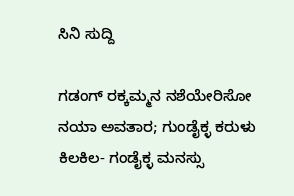ಸಿನಿ ಸುದ್ದಿ

ಗಡಂಗ್ ರಕ್ಕಮ್ಮನ ನಶೆಯೇರಿಸೋ ನಯಾ ಅವತಾರ; ಗುಂಡೈಕ್ಳ ಕರುಳು ಕಿಲಕಿಲ- ಗಂಡೈಕ್ಳ ಮನಸ್ಸು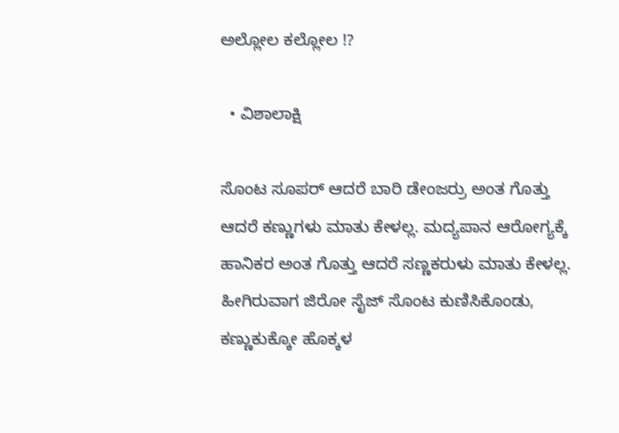ಅಲ್ಲೋಲ ಕಲ್ಲೋಲ !?

  • ವಿಶಾಲಾಕ್ಷಿ

ಸೊಂಟ ಸೂಪರ್ ಆದರೆ ಬಾರಿ ಡೇಂಜರ್ರು ಅಂತ ಗೊತ್ತು ಆದರೆ ಕಣ್ಣುಗಳು ಮಾತು ಕೇಳಲ್ಲ. ಮದ್ಯಪಾನ ಆರೋಗ್ಯಕ್ಕೆ ಹಾನಿಕರ ಅಂತ ಗೊತ್ತು ಆದರೆ ಸಣ್ಣಕರುಳು ಮಾತು ಕೇಳಲ್ಲ. ಹೀಗಿರುವಾಗ ಜಿರೋ ಸೈಜ್ ಸೊಂಟ ಕುಣಿಸಿಕೊಂಡು, ಕಣ್ಣುಕುಕ್ಕೋ ಹೊಕ್ಕಳ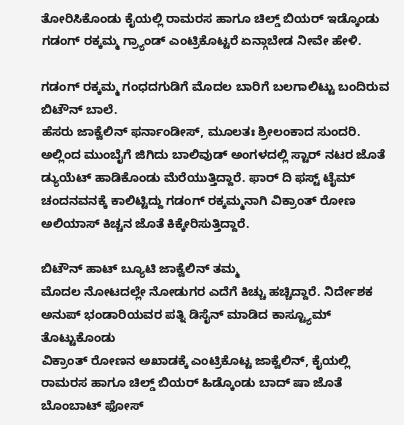ತೋರಿಸಿಕೊಂಡು ಕೈಯಲ್ಲಿ ರಾಮರಸ ಹಾಗೂ ಚಿಲ್ಡ್ ಬಿಯರ್ ಇಡ್ಕೊಂಡು ಗಡಂಗ್ ರಕ್ಕಮ್ಮ ಗ್ರ್ಯಾಂಡ್ ಎಂಟ್ರಿಕೊಟ್ಟರೆ ಏನ್ಗಾಬೇಡ ನೀವೇ ಹೇಳಿ.

ಗಡಂಗ್ ರಕ್ಕಮ್ಮ ಗಂಧದಗುಡಿಗೆ ಮೊದಲ ಬಾರಿಗೆ ಬಲಗಾಲಿಟ್ಟು ಬಂದಿರುವ ಬಿಟೌನ್ ಬಾಲೆ.
ಹೆಸರು ಜಾಕ್ವೆಲಿನ್ ಫರ್ನಾಂಡೀಸ್, ಮೂಲತಃ ಶ್ರೀಲಂಕಾ‌ದ ಸುಂದರಿ. ಅಲ್ಲಿಂದ ಮುಂಬೈಗೆ ಜಿಗಿದು ಬಾಲಿವುಡ್ ಅಂಗಳದಲ್ಲಿ ಸ್ಟಾರ್ ನಟರ ಜೊತೆ ಡ್ಯುಯೆಟ್ ಹಾಡಿಕೊಂಡು ಮೆರೆಯುತ್ತಿದ್ದಾರೆ. ಫಾರ್ ದಿ ಫಸ್ಟ್ ಟೈಮ್ ಚಂದನವನಕ್ಕೆ ಕಾಲಿಟ್ಟಿದ್ದು ಗಡಂಗ್ ರಕ್ಕಮ್ಮನಾಗಿ ವಿಕ್ರಾಂತ್ ರೋಣ ಅಲಿಯಾಸ್ ಕಿಚ್ಚನ ಜೊತೆ ಕಿಕ್ಕೇರಿಸುತ್ತಿದ್ದಾರೆ.

ಬಿಟೌನ್ ಹಾಟ್ ಬ್ಯೂಟಿ ಜಾಕ್ವೆಲಿನ್ ತಮ್ಮ
ಮೊದಲ‌ ನೋಟದಲ್ಲೇ ನೋಡುಗರ ಎದೆಗೆ ಕಿಚ್ಚು ಹಚ್ಚಿದ್ದಾರೆ. ನಿರ್ದೇಶಕ ಅನುಪ್ ಭಂಡಾರಿಯವರ ಪತ್ನಿ ಡಿಸೈನ್ ಮಾಡಿದ ಕಾಸ್ಟ್ಯೂಮ್ ತೊಟ್ಟುಕೊಂಡು
ವಿಕ್ರಾಂತ್ ರೋಣನ‌ ಅಖಾಡಕ್ಕೆ ಎಂಟ್ರಿಕೊಟ್ಟ ಜಾಕ್ವೆಲಿನ್, ಕೈಯಲ್ಲಿ ರಾಮರಸ ಹಾಗೂ ಚಿಲ್ಡ್ ಬಿಯರ್ ಹಿಡ್ಕೊಂಡು ಬಾದ್ ಷಾ ಜೊತೆ ಬೊಂಬಾಟ್ ಫೋಸ್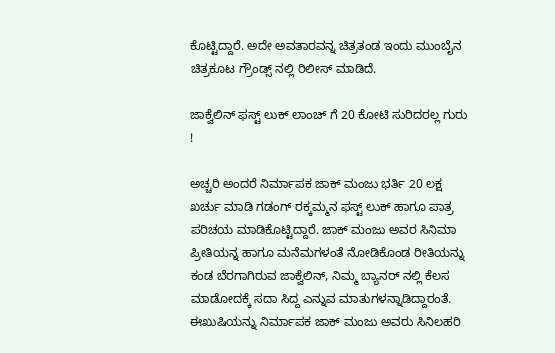ಕೊಟ್ಟಿದ್ದಾರೆ. ಅದೇ ಅವತಾರವನ್ನ ಚಿತ್ರತಂಡ ಇಂದು ಮುಂಬೈನ ಚಿತ್ರಕೂಟ ಗ್ರೌಂಡ್ಸ್ ನಲ್ಲಿ ರಿಲೀಸ್ ಮಾಡಿದೆ.

ಜಾಕ್ವೆಲಿನ್ ಫಸ್ಟ್ ಲುಕ್ ಲಾಂಚ್ ಗೆ 20 ಕೋಟಿ ಸುರಿದರಲ್ಲ ಗುರು !

ಅಚ್ಚರಿ ಅಂದರೆ ನಿರ್ಮಾಪಕ ಜಾಕ್ ಮಂಜು ಭರ್ತಿ 20 ಲಕ್ಷ ಖರ್ಚು ಮಾಡಿ ಗಡಂಗ್ ರಕ್ಕಮ್ಮನ ಫಸ್ಟ್ ಲುಕ್ ಹಾಗೂ ಪಾತ್ರ ಪರಿಚಯ ಮಾಡಿಕೊಟ್ಟಿದ್ದಾರೆ. ಜಾಕ್ ಮಂಜು ಅವರ ಸಿನಿಮಾ ಪ್ರೀತಿಯನ್ನ ಹಾಗೂ ಮನೆಮಗಳಂತೆ ನೋಡಿಕೊಂಡ ರೀತಿಯನ್ನು ಕಂಡ ಬೆರಗಾಗಿರುವ ಜಾಕ್ವೆಲಿನ್, ನಿಮ್ಮ ಬ್ಯಾನರ್ ನಲ್ಲಿ ಕೆಲಸ ಮಾಡೋದಕ್ಕೆ‌ ಸದಾ ಸಿದ್ದ ಎನ್ನುವ ಮಾತುಗಳನ್ನಾಡಿದ್ದಾರಂತೆ. ಈ‌ಖುಷಿಯನ್ನು ನಿರ್ಮಾಪಕ ಜಾಕ್ ಮಂಜು ಅವರು ಸಿನಿಲಹರಿ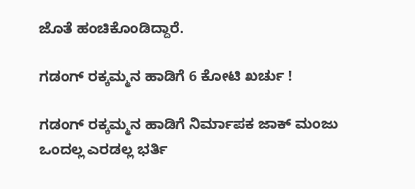ಜೊತೆ ಹಂಚಿಕೊಂಡಿದ್ದಾರೆ.

ಗಡಂಗ್ ರಕ್ಕಮ್ಮನ ಹಾಡಿಗೆ 6 ಕೋಟಿ ಖರ್ಚು !

ಗಡಂಗ್ ರಕ್ಕಮ್ಮನ ಹಾಡಿಗೆ ನಿರ್ಮಾಪಕ ಜಾಕ್ ಮಂಜು ಒಂದಲ್ಲ ಎರಡಲ್ಲ ಭರ್ತಿ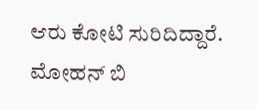ಆರು ಕೋಟಿ ಸುರಿದಿದ್ದಾರೆ. ಮೋಹನ್ ಬಿ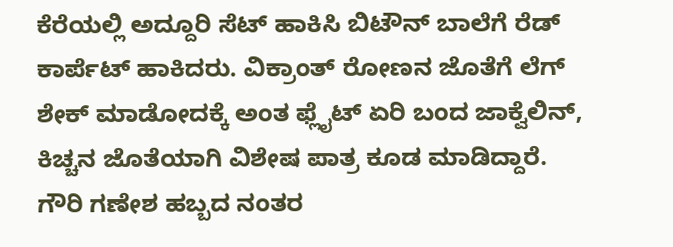ಕೆರೆಯಲ್ಲಿ ಅದ್ದೂರಿ ಸೆಟ್ ಹಾಕಿಸಿ ಬಿಟೌನ್ ಬಾಲೆಗೆ ರೆಡ್ ಕಾರ್ಪೆಟ್ ಹಾಕಿದರು. ವಿಕ್ರಾಂತ್ ರೋಣನ‌ ಜೊತೆಗೆ ಲೆಗ್ ಶೇಕ್ ಮಾಡೋದಕ್ಕೆ ಅಂತ ಫ್ಲೈಟ್ ಏರಿ ಬಂದ ಜಾಕ್ವೆಲಿನ್‌, ಕಿಚ್ಚನ ಜೊತೆಯಾಗಿ ವಿಶೇಷ ಪಾತ್ರ ಕೂಡ ಮಾಡಿದ್ದಾರೆ. ಗೌರಿ ಗಣೇಶ ಹಬ್ಬದ ನಂತರ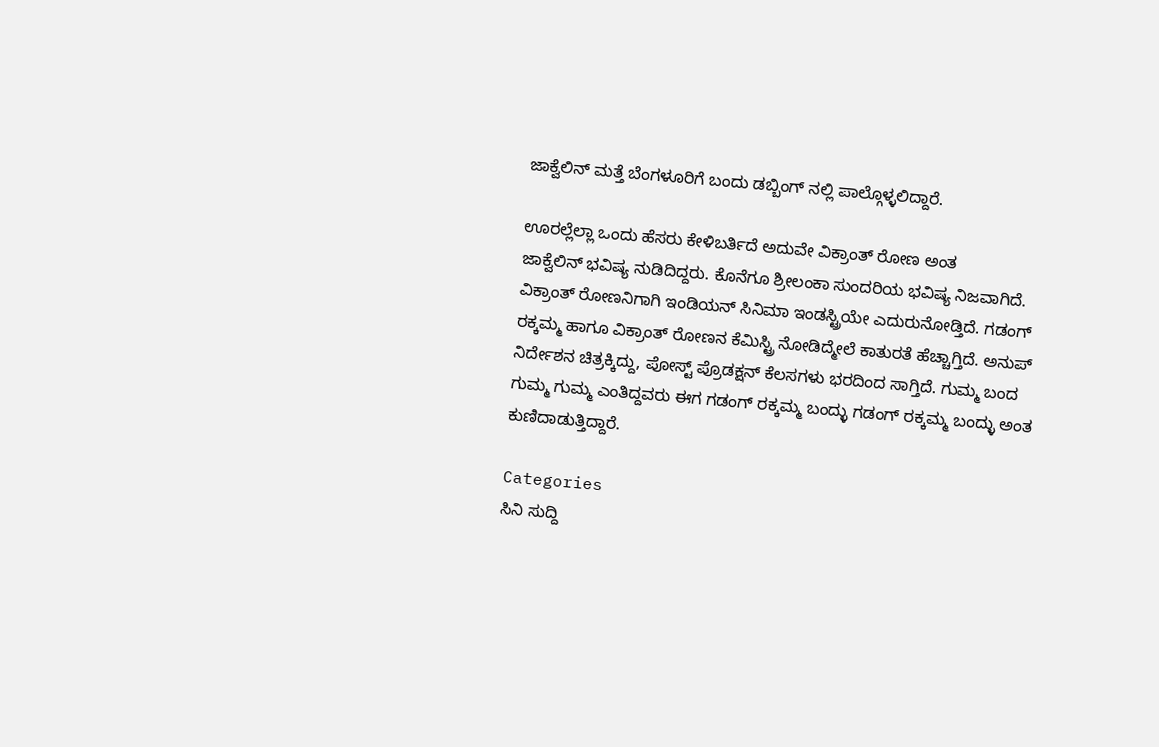ಜಾಕ್ವೆಲಿನ್ ಮತ್ತೆ ಬೆಂಗಳೂರಿಗೆ ಬಂದು ಡಬ್ಬಿಂಗ್ ನಲ್ಲಿ ಪಾಲ್ಗೊಳ್ಳಲಿದ್ದಾರೆ.

ಊರಲ್ಲೆಲ್ಲಾ ಒಂದು ಹೆಸರು ಕೇಳಿಬರ್ತಿದೆ ಅದುವೇ ವಿಕ್ರಾಂತ್ ರೋಣ ಅಂತ
ಜಾಕ್ವೆಲಿನ್ ಭವಿಷ್ಯ ನುಡಿದಿದ್ದರು. ಕೊನೆಗೂ ಶ್ರೀಲಂಕಾ ಸುಂದರಿಯ ಭವಿಷ್ಯ ನಿಜವಾಗಿದೆ. ವಿಕ್ರಾಂತ್ ರೋಣನಿಗಾಗಿ ಇಂಡಿಯನ್ ಸಿನಿಮಾ ಇಂಡಸ್ಟ್ರಿಯೇ ಎದುರುನೋಡ್ತಿದೆ. ಗಡಂಗ್ ರಕ್ಕಮ್ಮ ಹಾಗೂ ವಿಕ್ರಾಂತ್ ರೋಣನ ಕೆಮಿಸ್ಟ್ರಿ ನೋಡಿದ್ಮೇಲೆ ಕಾತುರತೆ ಹೆಚ್ಚಾಗ್ತಿದೆ. ಅನುಪ್ ನಿರ್ದೇಶನ ಚಿತ್ರಕ್ಕಿದ್ದು, ಪೋಸ್ಟ್ ಪ್ರೊಡಕ್ಷನ್ ಕೆಲಸಗಳು ಭರದಿಂದ ಸಾಗ್ತಿದೆ. ಗುಮ್ಮ ಬಂದ ಗುಮ್ಮ ಗುಮ್ಮ ಎಂತಿದ್ದವರು ಈಗ ಗಡಂಗ್ ರಕ್ಕಮ್ಮ ಬಂದ್ಳು ಗಡಂಗ್ ರಕ್ಕಮ್ಮ‌ ಬಂದ್ಳು ಅಂತ ಕುಣಿದಾಡುತ್ತಿದ್ದಾರೆ.

Categories
ಸಿನಿ ಸುದ್ದಿ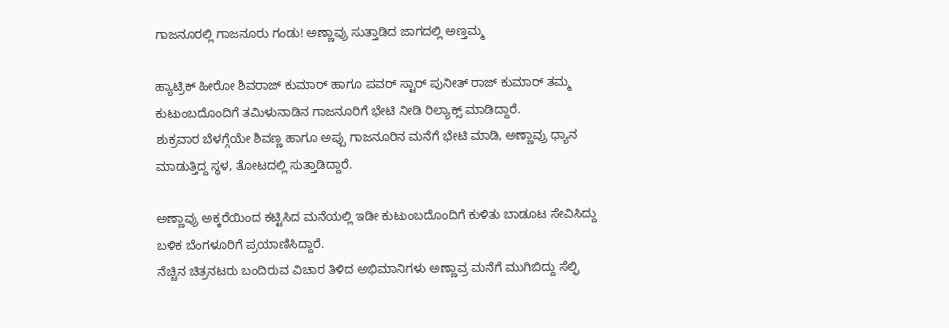ಗಾಜನೂರಲ್ಲಿ ಗಾಜನೂರು ಗಂಡು! ಅಣ್ಣಾವ್ರು ಸುತ್ತಾಡಿದ ಜಾಗದಲ್ಲಿ ಅಣ್ತಮ್ಮ

ಹ್ಯಾಟ್ರಿಕ್ ಹೀರೋ ಶಿವರಾಜ್ ಕುಮಾರ್ ಹಾಗೂ ಪವರ್ ಸ್ಟಾರ್ ಪುನೀತ್ ರಾಜ್ ಕುಮಾರ್ ತಮ್ಮ ಕುಟುಂಬದೊಂದಿಗೆ ತಮಿಳುನಾಡಿನ ಗಾಜನೂರಿಗೆ ಭೇಟಿ ನೀಡಿ ರಿಲ್ಯಾಕ್ಸ್ ಮಾಡಿದ್ದಾರೆ.
ಶುಕ್ರವಾರ ಬೆಳಗ್ಗೆಯೇ ಶಿವಣ್ಣ ಹಾಗೂ ಅಪ್ಪು ಗಾಜನೂರಿನ ಮನೆಗೆ ಭೇಟಿ ಮಾಡಿ, ಅಣ್ಣಾವ್ರು ಧ್ಯಾನ ಮಾಡುತ್ತಿದ್ದ ಸ್ಥಳ, ತೋಟದಲ್ಲಿ ಸುತ್ತಾಡಿದ್ದಾರೆ‌.

ಅಣ್ಣಾವ್ರು ಅಕ್ಕರೆಯಿಂದ ಕಟ್ಟಿಸಿದ ಮನೆಯಲ್ಲಿ ಇಡೀ ಕುಟುಂಬದೊಂದಿಗೆ ಕುಳಿತು ಬಾಡೂಟ ಸೇವಿಸಿದ್ದು ಬಳಿಕ ಬೆಂಗಳೂರಿಗೆ ಪ್ರಯಾಣಿಸಿದ್ದಾರೆ.
ನೆಚ್ಚಿನ ಚಿತ್ರನಟರು ಬಂದಿರುವ ವಿಚಾರ ತಿಳಿದ ಅಭಿಮಾನಿಗಳು ಅಣ್ಣಾವ್ರ ಮನೆಗೆ ಮುಗಿಬಿದ್ದು ಸೆಲ್ಫಿ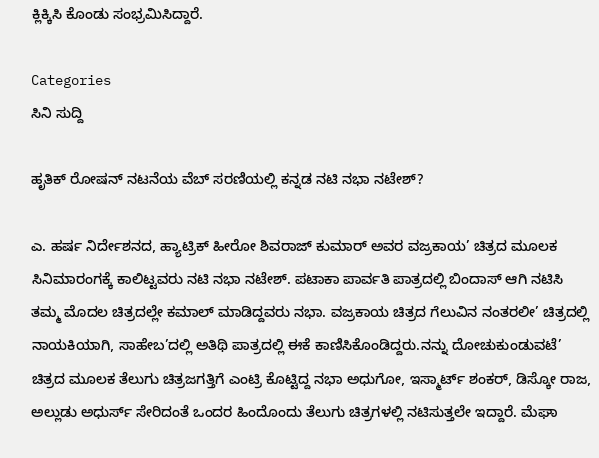ಕ್ಲಿಕ್ಕಿಸಿ ಕೊಂಡು ಸಂಭ್ರಮಿಸಿದ್ದಾರೆ‌.

Categories
ಸಿನಿ ಸುದ್ದಿ

ಹೃತಿಕ್ ರೋಷನ್ ನಟನೆಯ ವೆಬ್ ಸರಣಿಯಲ್ಲಿ ಕನ್ನಡ ನಟಿ ನಭಾ ನಟೇಶ್?

ಎ. ಹರ್ಷ ನಿರ್ದೇಶನದ, ಹ್ಯಾಟ್ರಿಕ್ ಹೀರೋ ಶಿವರಾಜ್ ಕುಮಾರ್ ಅವರ ವಜ್ರಕಾಯ’ ಚಿತ್ರದ ಮೂಲಕ ಸಿನಿಮಾರಂಗಕ್ಕೆ ಕಾಲಿಟ್ಟವರು ನಟಿ ನಭಾ ನಟೇಶ್. ಪಟಾಕಾ ಪಾರ್ವತಿ ಪಾತ್ರದಲ್ಲಿ ಬಿಂದಾಸ್ ಆಗಿ ನಟಿಸಿ ತಮ್ಮ ಮೊದಲ ಚಿತ್ರದಲ್ಲೇ ಕಮಾಲ್ ಮಾಡಿದ್ದವರು ನಭಾ. ವಜ್ರಕಾಯ ಚಿತ್ರದ ಗೆಲುವಿನ ನಂತರಲೀ’ ಚಿತ್ರದಲ್ಲಿ ನಾಯಕಿಯಾಗಿ, ಸಾಹೇಬ’ದಲ್ಲಿ ಅತಿಥಿ ಪಾತ್ರದಲ್ಲಿ ಈಕೆ ಕಾಣಿಸಿಕೊಂಡಿದ್ದರು.ನನ್ನು ದೋಚುಕುಂಡುವಟೆ’ ಚಿತ್ರದ ಮೂಲಕ ತೆಲುಗು ಚಿತ್ರಜಗತ್ತಿಗೆ ಎಂಟ್ರಿ ಕೊಟ್ಟಿದ್ದ ನಭಾ ಅಧುಗೋ, ಇಸ್ಮಾರ್ಟ್ ಶಂಕರ್, ಡಿಸ್ಕೋ ರಾಜ, ಅಲ್ಲುಡು ಅಧುರ್ಸ್ ಸೇರಿದಂತೆ ಒಂದರ ಹಿಂದೊಂದು ತೆಲುಗು ಚಿತ್ರಗಳಲ್ಲಿ ನಟಿಸುತ್ತಲೇ ಇದ್ದಾರೆ. ಮೆಘಾ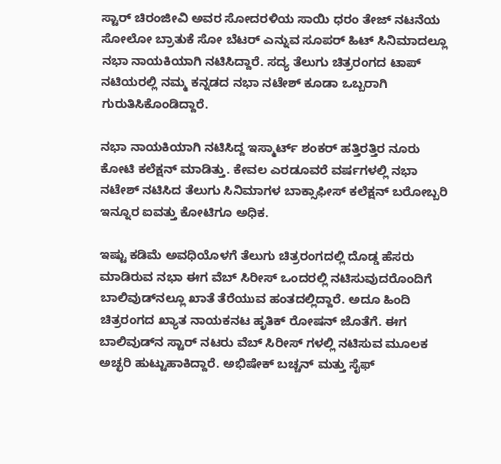ಸ್ಟಾರ್ ಚಿರಂಜೀವಿ ಅವರ ಸೋದರಳಿಯ ಸಾಯಿ ಧರಂ ತೇಜ್ ನಟನೆಯ ಸೋಲೋ ಬ್ರಾತುಕೆ ಸೋ ಬೆಟರ್ ಎನ್ನುವ ಸೂಪರ್ ಹಿಟ್ ಸಿನಿಮಾದಲ್ಲೂ ನಭಾ ನಾಯಕಿಯಾಗಿ ನಟಿಸಿದ್ದಾರೆ. ಸದ್ಯ ತೆಲುಗು ಚಿತ್ರರಂಗದ ಟಾಪ್ ನಟಿಯರಲ್ಲಿ ನಮ್ಮ ಕನ್ನಡದ ನಭಾ ನಟೇಶ್ ಕೂಡಾ ಒಬ್ಬರಾಗಿ ಗುರುತಿಸಿಕೊಂಡಿದ್ದಾರೆ.

ನಭಾ ನಾಯಕಿಯಾಗಿ ನಟಿಸಿದ್ದ ಇಸ್ಮಾರ್ಟ್ ಶಂಕರ್ ಹತ್ತಿರತ್ತಿರ ನೂರು ಕೋಟಿ ಕಲೆಕ್ಷನ್ ಮಾಡಿತ್ತು. ಕೇವಲ ಎರಡೂವರೆ ವರ್ಷಗಳಲ್ಲಿ ನಭಾ ನಟೇಶ್ ನಟಿಸಿದ ತೆಲುಗು ಸಿನಿಮಾಗಳ ಬಾಕ್ಸಾಫೀಸ್ ಕಲೆಕ್ಷನ್ ಬರೋಬ್ಬರಿ ಇನ್ನೂರ ಐವತ್ತು ಕೋಟಿಗೂ ಅಧಿಕ.

ಇಷ್ಟು ಕಡಿಮೆ ಅವಧಿಯೊಳಗೆ ತೆಲುಗು ಚಿತ್ರರಂಗದಲ್ಲಿ ದೊಡ್ಡ ಹೆಸರು ಮಾಡಿರುವ ನಭಾ ಈಗ ವೆಬ್ ಸಿರೀಸ್ ಒಂದರಲ್ಲಿ ನಟಿಸುವುದರೊಂದಿಗೆ ಬಾಲಿವುಡ್‍ನಲ್ಲೂ ಖಾತೆ ತೆರೆಯುವ ಹಂತದಲ್ಲಿದ್ದಾರೆ. ಅದೂ ಹಿಂದಿ ಚಿತ್ರರಂಗದ ಖ್ಯಾತ ನಾಯಕನಟ ಹೃತಿಕ್ ರೋಷನ್ ಜೊತೆಗೆ. ಈಗ ಬಾಲಿವುಡ್‍ನ ಸ್ಟಾರ್ ನಟರು ವೆಬ್ ಸಿರೀಸ್ ಗಳಲ್ಲಿ ನಟಿಸುವ ಮೂಲಕ ಅಚ್ಛರಿ ಹುಟ್ಟುಹಾಕಿದ್ದಾರೆ. ಅಭಿಷೇಕ್ ಬಚ್ಚನ್ ಮತ್ತು ಸೈಫ್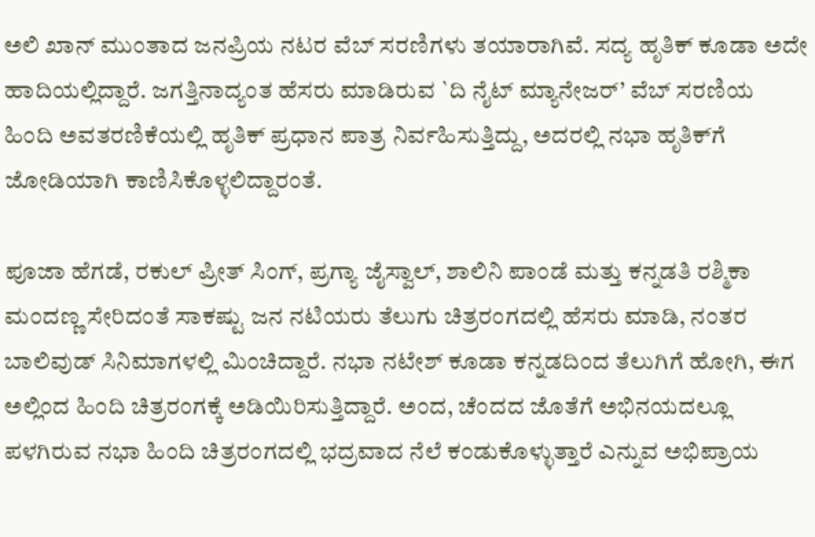ಅಲಿ ಖಾನ್ ಮುಂತಾದ ಜನಪ್ರಿಯ ನಟರ ವೆಬ್ ಸರಣಿಗಳು ತಯಾರಾಗಿವೆ. ಸದ್ಯ ಹೃತಿಕ್ ಕೂಡಾ ಅದೇ ಹಾದಿಯಲ್ಲಿದ್ದಾರೆ. ಜಗತ್ತಿನಾದ್ಯಂತ ಹೆಸರು ಮಾಡಿರುವ `ದಿ ನೈಟ್ ಮ್ಯಾನೇಜರ್’ ವೆಬ್ ಸರಣಿಯ ಹಿಂದಿ ಅವತರಣಿಕೆಯಲ್ಲಿ ಹೃತಿಕ್ ಪ್ರಧಾನ ಪಾತ್ರ ನಿರ್ವಹಿಸುತ್ತಿದ್ದು, ಅದರಲ್ಲಿ ನಭಾ ಹೃತಿಕ್‍ಗೆ ಜೋಡಿಯಾಗಿ ಕಾಣಿಸಿಕೊಳ್ಳಲಿದ್ದಾರಂತೆ.

ಪೂಜಾ ಹೆಗಡೆ, ರಕುಲ್ ಪ್ರೀತ್ ಸಿಂಗ್, ಪ್ರಗ್ಯಾ ಜೈಸ್ವಾಲ್, ಶಾಲಿನಿ ಪಾಂಡೆ ಮತ್ತು ಕನ್ನಡತಿ ರಶ್ಮಿಕಾ ಮಂದಣ್ಣ ಸೇರಿದಂತೆ ಸಾಕಷ್ಟು ಜನ ನಟಿಯರು ತೆಲುಗು ಚಿತ್ರರಂಗದಲ್ಲಿ ಹೆಸರು ಮಾಡಿ, ನಂತರ ಬಾಲಿವುಡ್ ಸಿನಿಮಾಗಳಲ್ಲಿ ಮಿಂಚಿದ್ದಾರೆ. ನಭಾ ನಟೇಶ್ ಕೂಡಾ ಕನ್ನಡದಿಂದ ತೆಲುಗಿಗೆ ಹೋಗಿ, ಈಗ ಅಲ್ಲಿಂದ ಹಿಂದಿ ಚಿತ್ರರಂಗಕ್ಕೆ ಅಡಿಯಿರಿಸುತ್ತಿದ್ದಾರೆ. ಅಂದ, ಚೆಂದದ ಜೊತೆಗೆ ಅಭಿನಯದಲ್ಲೂ ಪಳಗಿರುವ ನಭಾ ಹಿಂದಿ ಚಿತ್ರರಂಗದಲ್ಲಿ ಭದ್ರವಾದ ನೆಲೆ ಕಂಡುಕೊಳ್ಳುತ್ತಾರೆ ಎನ್ನುವ ಅಭಿಪ್ರಾಯ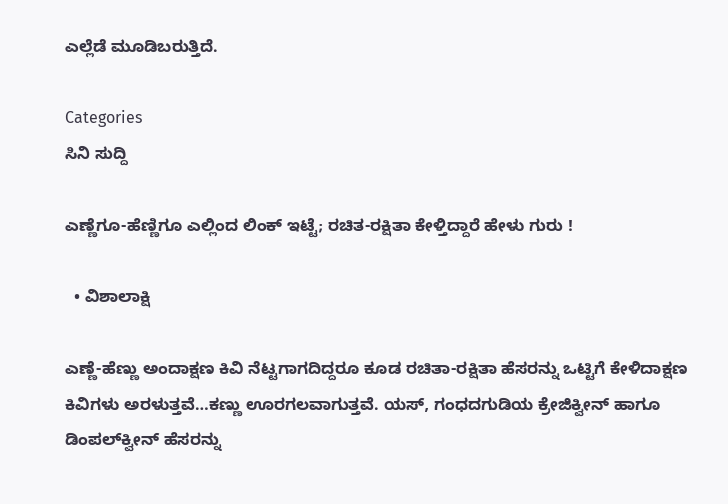ಎಲ್ಲೆಡೆ ಮೂಡಿಬರುತ್ತಿದೆ.

Categories
ಸಿನಿ ಸುದ್ದಿ

ಎಣ್ಣೆಗೂ-ಹೆಣ್ಣಿಗೂ ಎಲ್ಲಿಂದ ಲಿಂಕ್ ಇಟ್ಟೆ; ರಚಿತ-ರಕ್ಷಿತಾ ಕೇಳ್ತಿದ್ದಾರೆ ಹೇಳು ಗುರು !

  • ವಿಶಾಲಾಕ್ಷಿ

ಎಣ್ಣೆ-ಹೆಣ್ಣು ಅಂದಾಕ್ಷಣ ಕಿವಿ ನೆಟ್ಟಗಾಗದಿದ್ದರೂ ಕೂಡ ರಚಿತಾ-ರಕ್ಷಿತಾ ಹೆಸರನ್ನು ಒಟ್ಟಿಗೆ ಕೇಳಿದಾಕ್ಷಣ ಕಿವಿಗಳು ಅರಳುತ್ತವೆ…ಕಣ್ಣು ಊರಗಲವಾಗುತ್ತವೆ. ಯಸ್, ಗಂಧದಗುಡಿಯ ಕ್ರೇಜಿಕ್ವೀನ್ ಹಾಗೂ ಡಿಂಪಲ್‌ಕ್ವೀನ್ ಹೆಸರನ್ನು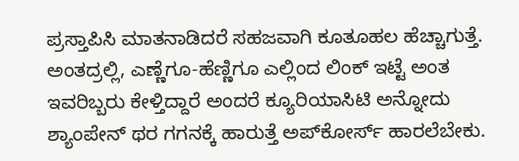ಪ್ರಸ್ತಾಪಿಸಿ ಮಾತನಾಡಿದರೆ ಸಹಜವಾಗಿ ಕೂತೂಹಲ ಹೆಚ್ಚಾಗುತ್ತೆ. ಅಂತದ್ರಲ್ಲಿ, ಎಣ್ಣೆಗೂ-ಹೆಣ್ಣಿಗೂ ಎಲ್ಲಿಂದ ಲಿಂಕ್ ಇಟ್ಟೆ ಅಂತ ಇವರಿಬ್ಬರು ಕೇಳ್ತಿದ್ದಾರೆ ಅಂದರೆ ಕ್ಯೂರಿಯಾಸಿಟಿ ಅನ್ನೋದು ಶ್ಯಾಂಪೇನ್ ಥರ ಗಗನಕ್ಕೆ ಹಾರುತ್ತೆ ಅಪ್‌ಕೋರ್ಸ್ ಹಾರಲೆಬೇಕು.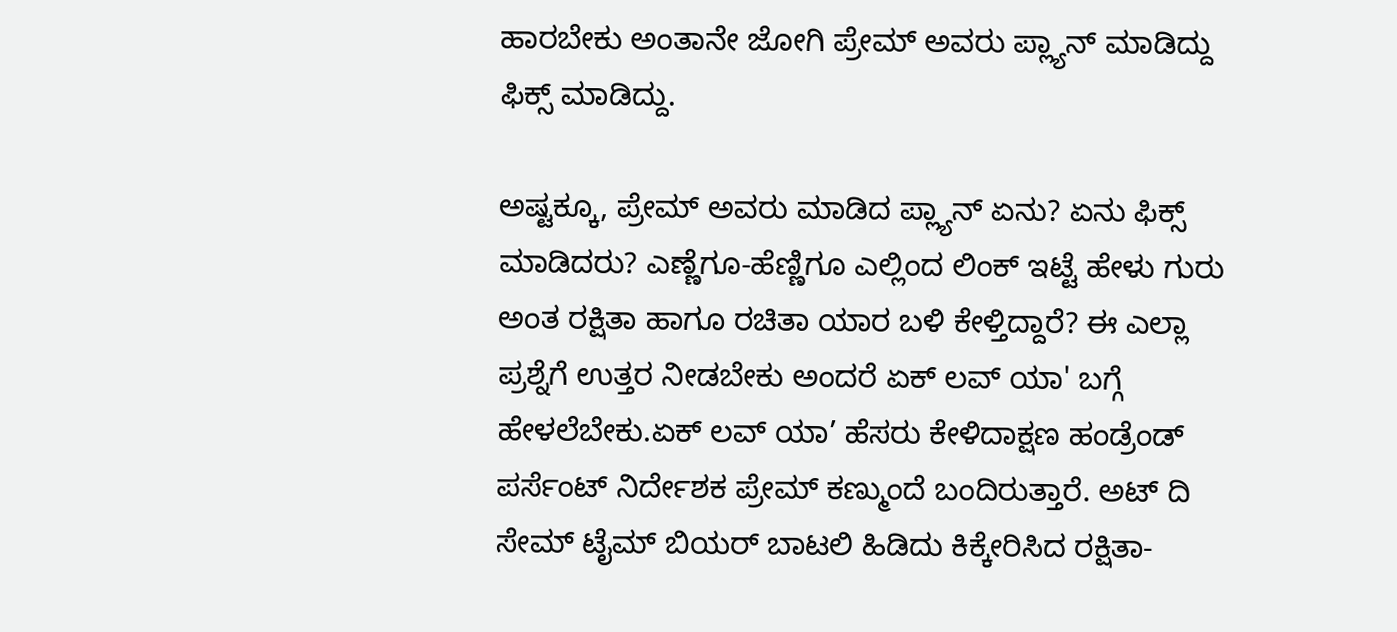ಹಾರಬೇಕು ಅಂತಾನೇ ಜೋಗಿ ಪ್ರೇಮ್ ಅವರು ಪ್ಲ್ಯಾನ್ ಮಾಡಿದ್ದು ಫಿಕ್ಸ್ ಮಾಡಿದ್ದು.

ಅಷ್ಟಕ್ಕೂ, ಪ್ರೇಮ್ ಅವರು ಮಾಡಿದ ಪ್ಲ್ಯಾನ್ ಏನು? ಏನು ಫಿಕ್ಸ್ ಮಾಡಿದರು? ಎಣ್ಣೆಗೂ-ಹೆಣ್ಣಿಗೂ ಎಲ್ಲಿಂದ ಲಿಂಕ್ ಇಟ್ಟೆ ಹೇಳು ಗುರು ಅಂತ ರಕ್ಷಿತಾ ಹಾಗೂ ರಚಿತಾ ಯಾರ ಬಳಿ ಕೇಳ್ತಿದ್ದಾರೆ? ಈ ಎಲ್ಲಾ ಪ್ರಶ್ನೆಗೆ ಉತ್ತರ ನೀಡಬೇಕು ಅಂದರೆ ಏಕ್ ಲವ್ ಯಾ' ಬಗ್ಗೆ ಹೇಳಲೆಬೇಕು.ಏಕ್ ಲವ್ ಯಾ’ ಹೆಸರು ಕೇಳಿದಾಕ್ಷಣ ಹಂಡ್ರೆಂಡ್ ಪರ್ಸೆಂಟ್ ನಿರ್ದೇಶಕ ಪ್ರೇಮ್ ಕಣ್ಮುಂದೆ ಬಂದಿರುತ್ತಾರೆ. ಅಟ್ ದಿ ಸೇಮ್ ಟೈಮ್ ಬಿಯರ್ ಬಾಟಲಿ ಹಿಡಿದು ಕಿಕ್ಕೇರಿಸಿದ ರಕ್ಷಿತಾ-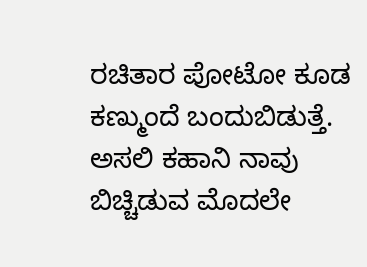ರಚಿತಾರ ಪೋಟೋ ಕೂಡ ಕಣ್ಮುಂದೆ ಬಂದುಬಿಡುತ್ತೆ. ಅಸಲಿ ಕಹಾನಿ ನಾವು ಬಿಚ್ಚಿಡುವ ಮೊದಲೇ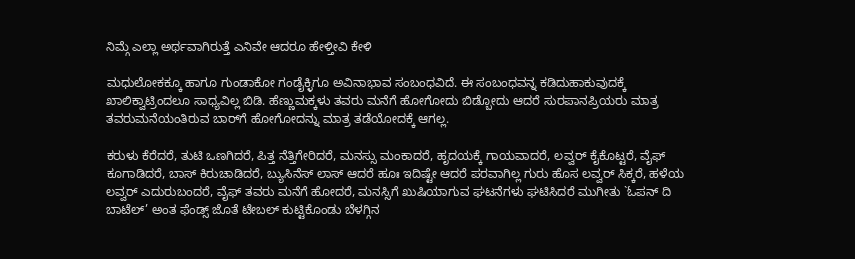ನಿಮ್ಗೆ ಎಲ್ಲಾ ಅರ್ಥವಾಗಿರುತ್ತೆ ಎನಿವೇ ಆದರೂ ಹೇಳ್ತೀವಿ ಕೇಳಿ

ಮಧುಲೋಕಕ್ಕೂ ಹಾಗೂ ಗುಂಡಾಕೋ ಗಂಡೈಕ್ಳಿಗೂ ಅವಿನಾಭಾವ ಸಂಬಂಧವಿದೆ. ಈ ಸಂಬಂಧವನ್ನ ಕಡಿದುಹಾಕುವುದಕ್ಕೆ ಖಾಲಿಕ್ವಾಟ್ರಿಂದಲೂ ಸಾಧ್ಯವಿಲ್ಲ ಬಿಡಿ. ಹೆಣ್ಣುಮಕ್ಕಳು ತವರು ಮನೆಗೆ ಹೋಗೋದು ಬಿಡ್ಬೋದು ಆದರೆ ಸುರಪಾನಪ್ರಿಯರು ಮಾತ್ರ ತವರುಮನೆಯಂತಿರುವ ಬಾರ್‌ಗೆ ಹೋಗೋದನ್ನು ಮಾತ್ರ ತಡೆಯೋದಕ್ಕೆ ಆಗಲ್ಲ.

ಕರುಳು ಕೆರೆದರೆ, ತುಟಿ ಒಣಗಿದರೆ, ಪಿತ್ತ ನೆತ್ತಿಗೇರಿದರೆ, ಮನಸ್ಸು ಮಂಕಾದರೆ, ಹೃದಯಕ್ಕೆ ಗಾಯವಾದರೆ, ಲವ್ವರ್ ಕೈಕೊಟ್ಟರೆ, ವೈಫ್ ಕೂಗಾಡಿದರೆ, ಬಾಸ್ ಕಿರುಚಾಡಿದರೆ, ಬ್ಯುಸಿನೆಸ್ ಲಾಸ್ ಆದರೆ ಹೂಃ ಇದಿಷ್ಟೇ ಆದರೆ ಪರವಾಗಿಲ್ಲ ಗುರು ಹೊಸ ಲವ್ವರ್ ಸಿಕ್ಕರೆ, ಹಳೆಯ ಲವ್ವರ್ ಎದುರುಬಂದರೆ, ವೈಫ್ ತವರು ಮನೆಗೆ ಹೋದರೆ, ಮನಸ್ಸಿಗೆ ಖುಷಿಯಾಗುವ ಘಟನೆಗಳು ಘಟಿಸಿದರೆ ಮುಗೀತು `ಓಪನ್ ದಿ ಬಾಟೆಲ್’ ಅಂತ ಫೆಂಡ್ಸ್ ಜೊತೆ ಟೇಬಲ್ ಕುಟ್ಟಿಕೊಂಡು ಬೆಳಗ್ಗಿನ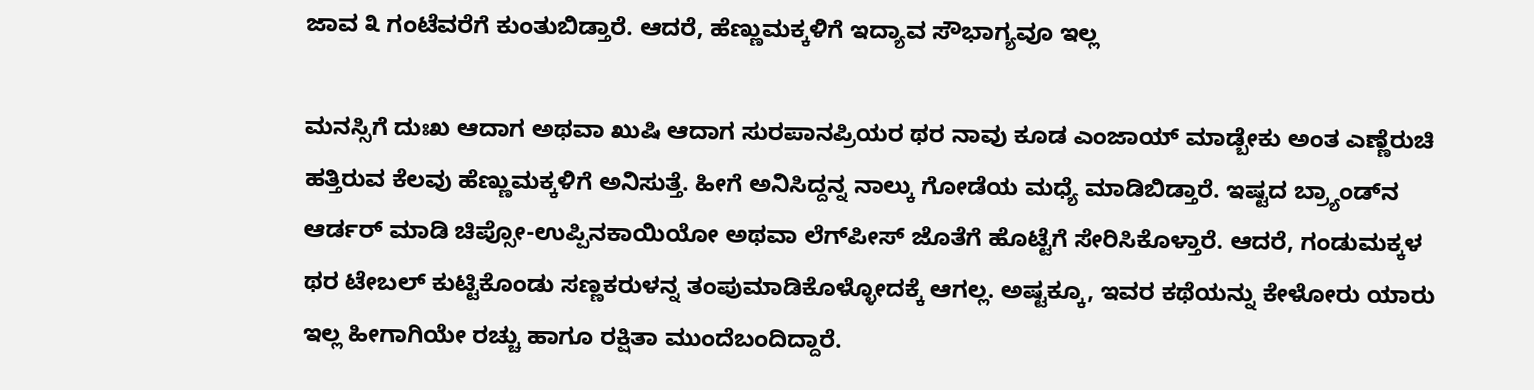ಜಾವ ೩ ಗಂಟೆವರೆಗೆ ಕುಂತುಬಿಡ್ತಾರೆ. ಆದರೆ, ಹೆಣ್ಣುಮಕ್ಕಳಿಗೆ ಇದ್ಯಾವ ಸೌಭಾಗ್ಯವೂ ಇಲ್ಲ

ಮನಸ್ಸಿಗೆ ದುಃಖ ಆದಾಗ ಅಥವಾ ಖುಷಿ ಆದಾಗ ಸುರಪಾನಪ್ರಿಯರ ಥರ ನಾವು ಕೂಡ ಎಂಜಾಯ್ ಮಾಡ್ಬೇಕು ಅಂತ ಎಣ್ಣೆರುಚಿ ಹತ್ತಿರುವ ಕೆಲವು ಹೆಣ್ಣುಮಕ್ಕಳಿಗೆ ಅನಿಸುತ್ತೆ. ಹೀಗೆ ಅನಿಸಿದ್ದನ್ನ ನಾಲ್ಕು ಗೋಡೆಯ ಮಧ್ಯೆ ಮಾಡಿಬಿಡ್ತಾರೆ. ಇಷ್ಟದ ಬ್ರ್ಯಾಂಡ್‌ನ ಆರ್ಡರ್ ಮಾಡಿ ಚಿಪ್ಸೋ-ಉಪ್ಪಿನಕಾಯಿಯೋ ಅಥವಾ ಲೆಗ್‌ಪೀಸ್ ಜೊತೆಗೆ ಹೊಟ್ಟೆಗೆ ಸೇರಿಸಿಕೊಳ್ತಾರೆ. ಆದರೆ, ಗಂಡುಮಕ್ಕಳ ಥರ ಟೇಬಲ್ ಕುಟ್ಟಿಕೊಂಡು ಸಣ್ಣಕರುಳನ್ನ ತಂಪುಮಾಡಿಕೊಳ್ಳೋದಕ್ಕೆ ಆಗಲ್ಲ. ಅಷ್ಟಕ್ಕೂ, ಇವರ ಕಥೆಯನ್ನು ಕೇಳೋರು ಯಾರು ಇಲ್ಲ ಹೀಗಾಗಿಯೇ ರಚ್ಚು ಹಾಗೂ ರಕ್ಷಿತಾ ಮುಂದೆಬಂದಿದ್ದಾರೆ.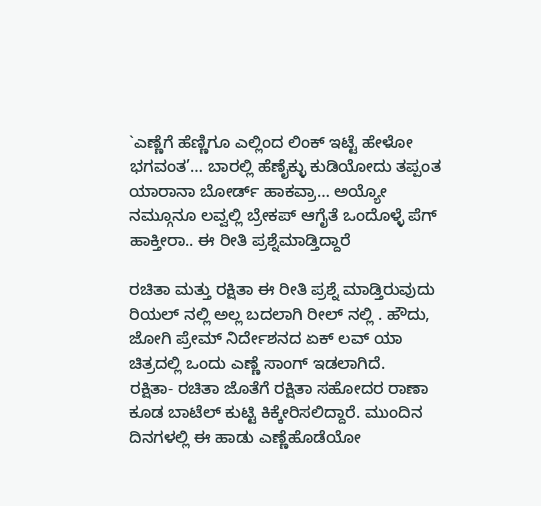`ಎಣ್ಣೆಗೆ ಹೆಣ್ಣಿಗೂ ಎಲ್ಲಿಂದ ಲಿಂಕ್ ಇಟ್ಟೆ ಹೇಳೋ ಭಗವಂತ’… ಬಾರಲ್ಲಿ ಹೆಣೈಕ್ಳು ಕುಡಿಯೋದು ತಪ್ಪಂತ ಯಾರಾನಾ ಬೋರ್ಡ್ ಹಾಕವ್ರಾ… ಅಯ್ಯೋ ನಮ್ಗೂನೂ ಲವ್ವಲ್ಲಿ ಬ್ರೇಕಪ್ ಆಗೈತೆ ಒಂದೊಳ್ಳೆ ಪೆಗ್ ಹಾಕ್ತೀರಾ.. ಈ ರೀತಿ ಪ್ರಶ್ನೆಮಾಡ್ತಿದ್ದಾರೆ

ರಚಿತಾ ಮತ್ತು ರಕ್ಷಿತಾ ಈ ರೀತಿ ಪ್ರಶ್ನೆ ಮಾಡ್ತಿರುವುದು ರಿಯಲ್ ನಲ್ಲಿ ಅಲ್ಲ ಬದಲಾಗಿ ರೀಲ್ ನಲ್ಲಿ . ಹೌದು, ಜೋಗಿ ಪ್ರೇಮ್ ನಿರ್ದೇಶನದ ಏಕ್ ಲವ್ ಯಾ ಚಿತ್ರದಲ್ಲಿ ಒಂದು ಎಣ್ಣೆ ಸಾಂಗ್ ಇಡಲಾಗಿದೆ.
ರಕ್ಷಿತಾ- ರಚಿತಾ ಜೊತೆಗೆ ರಕ್ಷಿತಾ ಸಹೋದರ ರಾಣಾ ಕೂಡ ಬಾಟೆಲ್ ಕುಟ್ಟಿ ಕಿಕ್ಕೇರಿಸಲಿದ್ದಾರೆ. ಮುಂದಿನ ದಿನಗಳಲ್ಲಿ ಈ ಹಾಡು ಎಣ್ಣೆಹೊಡೆಯೋ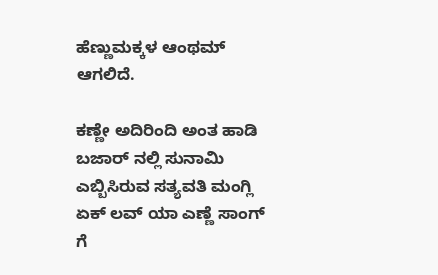ಹೆಣ್ಣುಮಕ್ಕಳ ಆಂಥಮ್ ಆಗಲಿದೆ.

ಕಣ್ಣೇ ಅದಿರಿಂದಿ ಅಂತ ಹಾಡಿ ಬಜಾರ್ ನಲ್ಲಿ ಸುನಾಮಿ ಎಬ್ಬಿಸಿರುವ ಸತ್ಯವತಿ ಮಂಗ್ಲಿ ಏಕ್ ಲವ್ ಯಾ ಎಣ್ಣೆ ಸಾಂಗ್ ಗೆ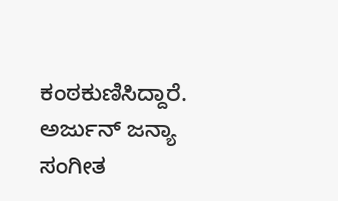ಕಂಠಕುಣಿಸಿದ್ದಾರೆ. ಅರ್ಜುನ್ ಜನ್ಯಾ ಸಂಗೀತ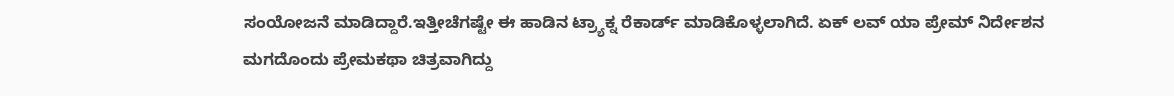ಸಂಯೋಜನೆ ಮಾಡಿದ್ದಾರೆ.ಇತ್ತೀಚೆಗಷ್ಟೇ ಈ ಹಾಡಿನ ಟ್ರ್ಯಾಕ್ನ ರೆಕಾರ್ಡ್ ಮಾಡಿಕೊಳ್ಳಲಾಗಿದೆ. ಏಕ್ ಲವ್ ಯಾ ಪ್ರೇಮ್ ನಿರ್ದೇಶನ ಮಗದೊಂದು ಪ್ರೇಮಕಥಾ ಚಿತ್ರವಾಗಿದ್ದು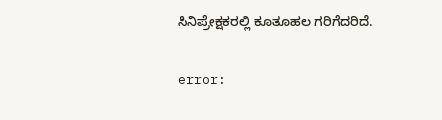ಸಿನಿಪ್ರೇಕ್ಷಕರಲ್ಲಿ ಕೂತೂಹಲ ಗರಿಗೆದರಿದೆ.

error: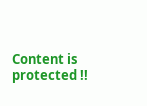Content is protected !!